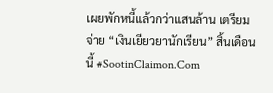เผยพักหนี้แล้วกว่าแสนล้าน เตรียมจ่าย “เงินเยียวยานักเรียน” สิ้นเดือนนี้ #SootinClaimon.Com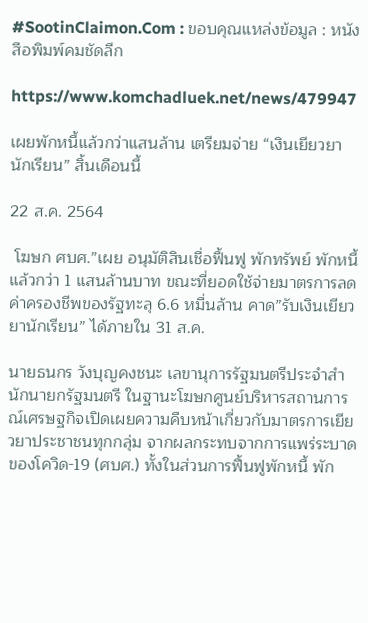#SootinClaimon.Com : ขอบคุณแหล่งข้อมูล : หนังสือพิมพ์คมชัดลึก

https://www.komchadluek.net/news/479947

เผยพักหนี้แล้วกว่าแสนล้าน เตรียมจ่าย “เงินเยียวยานักเรียน” สิ้นเดือนนี้

22 ส.ค. 2564

 โฆษก ศบศ.”เผย อนุมัติสินเชื่อฟื้นฟู พักทรัพย์ พักหนี้แล้วกว่า 1 แสนล้านบาท ขณะที่ยอดใช้จ่ายมาตรการลดค่าครองชีพของรัฐทะลุ 6.6 หมื่นล้าน คาด”รับเงินเยียวยานักเรียน” ได้ภายใน 31 ส.ค.

นายธนกร วังบุญคงชนะ เลขานุการรัฐมนตรีประจำสำนักนายกรัฐมนตรี ในฐานะโฆษกศูนย์บริหารสถานการณ์เศรษฐกิจเปิดเผยความคืบหน้าเกี่ยวกับมาตรการเยียวยาประชาชนทุกกลุ่ม จากผลกระทบจากการแพร่ระบาดของโควิด-19 (ศบศ.) ทั้งในส่วนการฟื้นฟูพักหนี้ พัก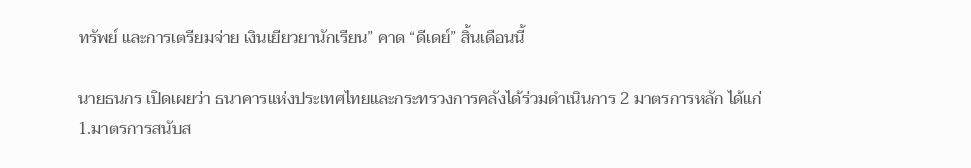ทรัพย์ และการเตรียมจ่าย เงินเยียวยานักเรียน” คาด “ดีเดย์” สิ้นเดือนนี้

นายธนกร เปิดเผยว่า ธนาคารแห่งประเทศไทยและกระทรวงการคลังได้ร่วมดำเนินการ 2 มาตรการหลัก ได้แก่ 1.มาตรการสนับส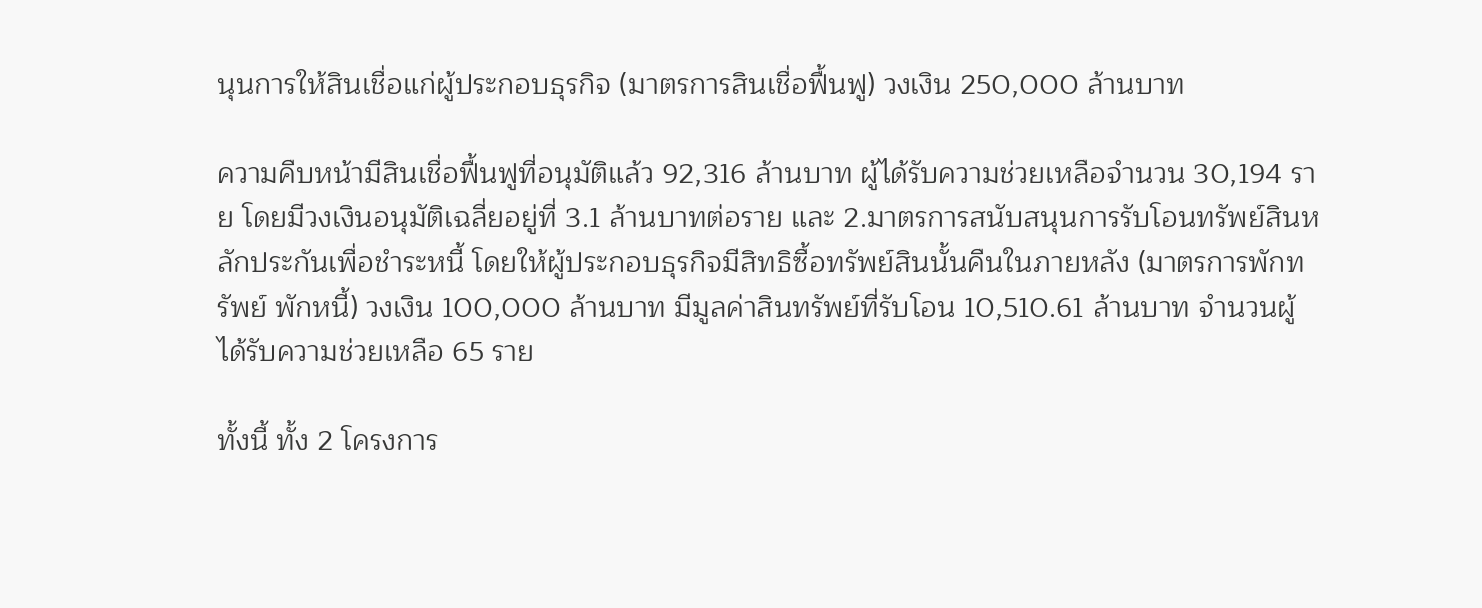นุนการให้สินเชื่อแก่ผู้ประกอบธุรกิจ (มาตรการสินเชื่อฟื้นฟู) วงเงิน 250,000 ล้านบาท

ความคืบหน้ามีสินเชื่อฟื้นฟูที่อนุมัติแล้ว 92,316 ล้านบาท ผู้ได้รับความช่วยเหลือจำนวน 30,194 ราย โดยมีวงเงินอนุมัติเฉลี่ยอยู่ที่ 3.1 ล้านบาทต่อราย และ 2.มาตรการสนับสนุนการรับโอนทรัพย์สินหลักประกันเพื่อชำระหนี้ โดยให้ผู้ประกอบธุรกิจมีสิทธิซื้อทรัพย์สินนั้นคืนในภายหลัง (มาตรการพักทรัพย์ พักหนี้) วงเงิน 100,000 ล้านบาท มีมูลค่าสินทรัพย์ที่รับโอน 10,510.61 ล้านบาท จำนวนผู้ได้รับความช่วยเหลือ 65 ราย

ทั้งนี้ ทั้ง 2 โครงการ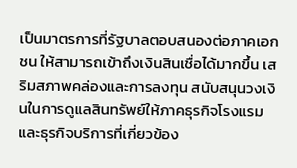เป็นมาตรการที่รัฐบาลตอบสนองต่อภาคเอกชน ให้สามารถเข้าถึงเงินสินเชื่อได้มากขึ้น เสริมสภาพคล่องและการลงทุน สนับสนุนวงเงินในการดูแลสินทรัพย์ให้ภาคธุรกิจโรงแรมและธุรกิจบริการที่เกี่ยวข้อง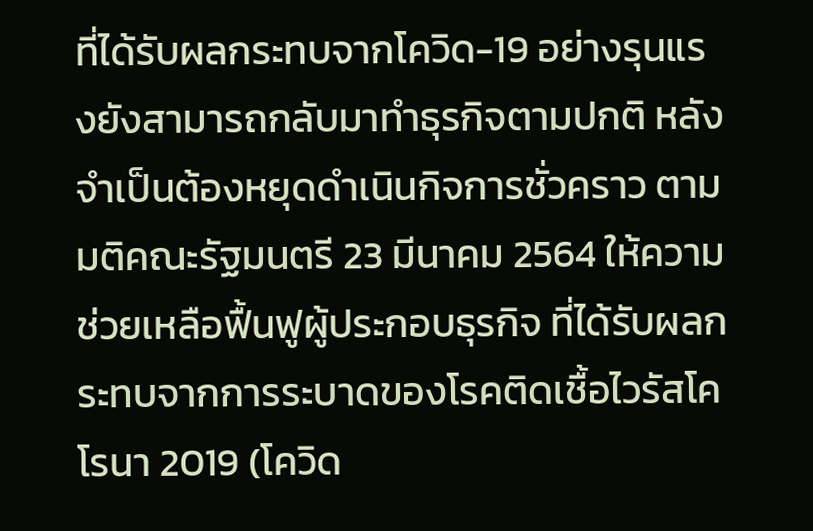ที่ได้รับผลกระทบจากโควิด-19 อย่างรุนแรงยังสามารถกลับมาทำธุรกิจตามปกติ หลังจำเป็นต้องหยุดดำเนินกิจการชั่วคราว ตามมติคณะรัฐมนตรี 23 มีนาคม 2564 ให้ความช่วยเหลือฟื้นฟูผู้ประกอบธุรกิจ ที่ได้รับผลกระทบจากการระบาดของโรคติดเชื้อไวรัสโคโรนา 2019 (โควิด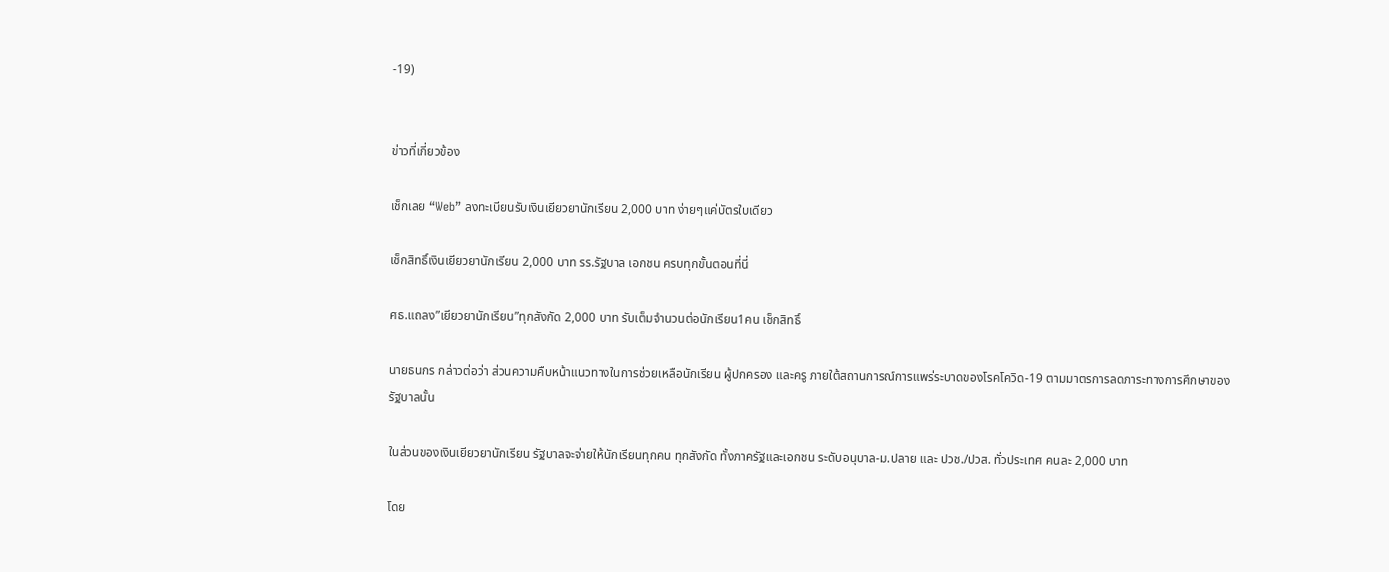-19)


ข่าวที่เกี่ยวข้อง

เช็กเลย “Web” ลงทะเบียนรับเงินเยียวยานักเรียน 2,000 บาท ง่ายๆแค่บัตรใบเดียว

เช็กสิทธิ์เงินเยียวยานักเรียน 2,000 บาท รร.รัฐบาล เอกชน ครบทุกขั้นตอนที่นี่

ศธ.แถลง”เยียวยานักเรียน”ทุกสังกัด 2,000 บาท รับเต็มจำนวนต่อนักเรียน1คน เช็กสิทธิ์

นายธนกร กล่าวต่อว่า ส่วนความคืบหน้าแนวทางในการช่วยเหลือนักเรียน ผู้ปกครอง และครู ภายใต้สถานการณ์การแพร่ระบาดของโรคโควิด-19 ตามมาตรการลดภาระทางการศึกษาของรัฐบาลนั้น

ในส่วนของเงินเยียวยานักเรียน รัฐบาลจะจ่ายให้นักเรียนทุกคน ทุกสังกัด ทั้งภาครัฐและเอกชน ระดับอนุบาล-ม.ปลาย และ ปวช./ปวส. ทั่วประเทศ คนละ 2,000 บาท

โดย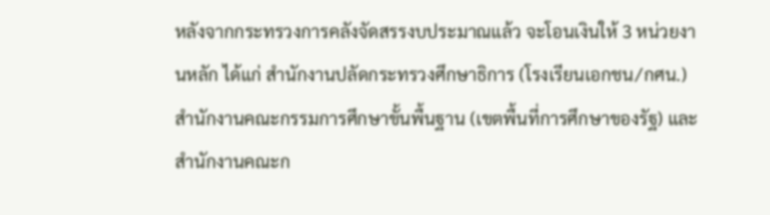หลังจากกระทรวงการคลังจัดสรรงบประมาณแล้ว จะโอนเงินให้ 3 หน่วยงานหลัก ได้แก่ สำนักงานปลัดกระทรวงศึกษาธิการ (โรงเรียนเอกชน/กศน.) สำนักงานคณะกรรมการศึกษาขั้นพื้นฐาน (เขตพื้นที่การศึกษาของรัฐ) และสำนักงานคณะก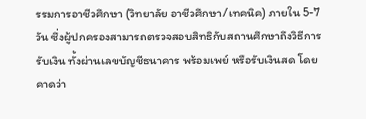รรมการอาชีวศึกษา (วิทยาลัย อาชีวศึกษา/เทคนิค) ภายใน 5-7 วัน ซึ่งผู้ปกครองสามารถตรวจสอบสิทธิกับสถานศึกษาถึงวิธีการรับเงิน ทั้งผ่านเลขบัญชีธนาคาร พร้อมเพย์ หรือรับเงินสด โดยคาดว่า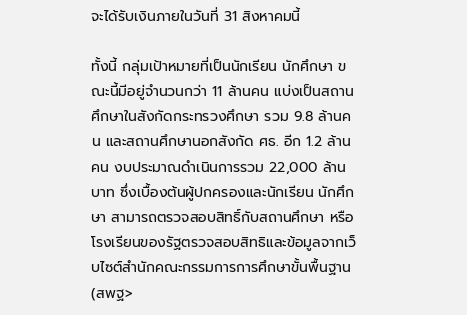จะได้รับเงินภายในวันที่ 31 สิงหาคมนี้

ทั้งนี้ กลุ่มเป้าหมายที่เป็นนักเรียน นักศึกษา ขณะนี้มีอยู่จำนวนกว่า 11 ล้านคน แบ่งเป็นสถานศึกษาในสังกัดกระทรวงศึกษา รวม 9.8 ล้านคน และสถานศึกษานอกสังกัด ศธ. อีก 1.2 ล้านคน งบประมาณดำเนินการรวม 22,000 ล้านบาท ซึ่งเบื้องต้นผู้ปกครองและนักเรียน นักศึกษา สามารถตรวจสอบสิทธิ์กับสถานศึกษา หรือโรงเรียนของรัฐตรวจสอบสิทธิและข้อมูลจากเว็บไซต์สำนักคณะกรรมการการศึกษาขั้นพื้นฐาน (สพฐ>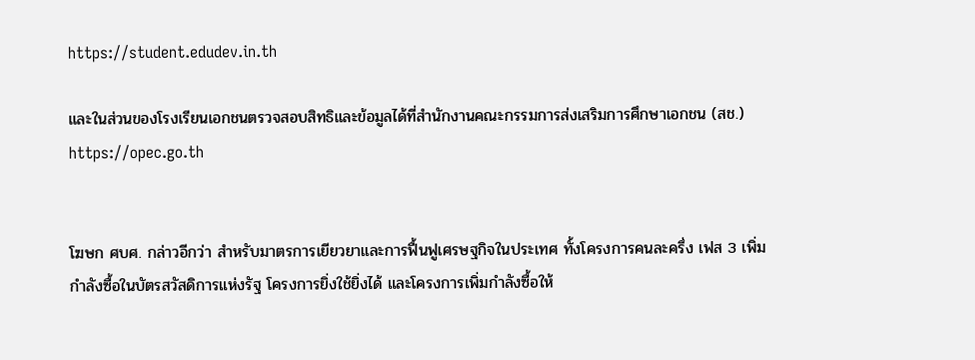https://student.edudev.in.th

และในส่วนของโรงเรียนเอกชนตรวจสอบสิทธิและข้อมูลได้ที่สำนักงานคณะกรรมการส่งเสริมการศึกษาเอกชน (สช.) https://opec.go.th


โฆษก ศบศ. กล่าวอีกว่า สำหรับมาตรการเยียวยาและการฟื้นฟูเศรษฐกิจในประเทศ ทั้งโครงการคนละครึ่ง เฟส 3 เพิ่มกำลังซื้อในบัตรสวัสดิการแห่งรัฐ โครงการยิ่งใช้ยิ่งได้ และโครงการเพิ่มกำลังซื้อให้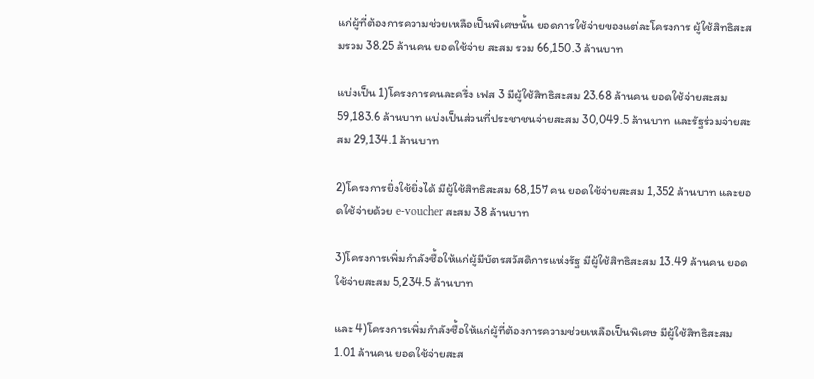แก่ผู้ที่ต้องการความช่วยเหลือเป็นพิเศษนั้น ยอดการใช้จ่ายของแต่ละโครงการ ผู้ใช้สิทธิสะสมรวม 38.25 ล้านคน ยอดใช้จ่าย สะสม รวม 66,150.3 ล้านบาท

แบ่งเป็น 1)โครงการคนละครึ่ง เฟส 3 มีผู้ใช้สิทธิสะสม 23.68 ล้านคน ยอดใช้จ่ายสะสม 59,183.6 ล้านบาท แบ่งเป็นส่วนที่ประชาชนจ่ายสะสม 30,049.5 ล้านบาท และรัฐร่วมจ่ายสะสม 29,134.1 ล้านบาท

2)โครงการยิ่งใช้ยิ่งได้ มีผู้ใช้สิทธิสะสม 68,157 คน ยอดใช้จ่ายสะสม 1,352 ล้านบาท และยอดใช้จ่ายด้วย e-voucher สะสม 38 ล้านบาท

3)โครงการเพิ่มกำลังซื้อให้แก่ผู้มีบัตรสวัสดิการแห่งรัฐ มีผู้ใช้สิทธิสะสม 13.49 ล้านคน ยอดใช้จ่ายสะสม 5,234.5 ล้านบาท

และ 4)โครงการเพิ่มกำลังซื้อให้แก่ผู้ที่ต้องการความช่วยเหลือเป็นพิเศษ มีผู้ใช้สิทธิสะสม 1.01 ล้านคน ยอดใช้จ่ายสะส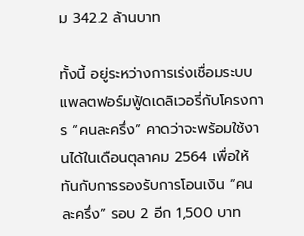ม 342.2 ล้านบาท

ทั้งนี้ อยู่ระหว่างการเร่งเชื่อมระบบแพลตฟอร์มฟู้ดเดลิเวอรี่กับโครงการ “คนละครึ่ง” คาดว่าจะพร้อมใช้งานได้ในเดือนตุลาคม 2564 เพื่อให้ทันกับการรองรับการโอนเงิน “คนละครึ่ง” รอบ 2 อีก 1,500 บาท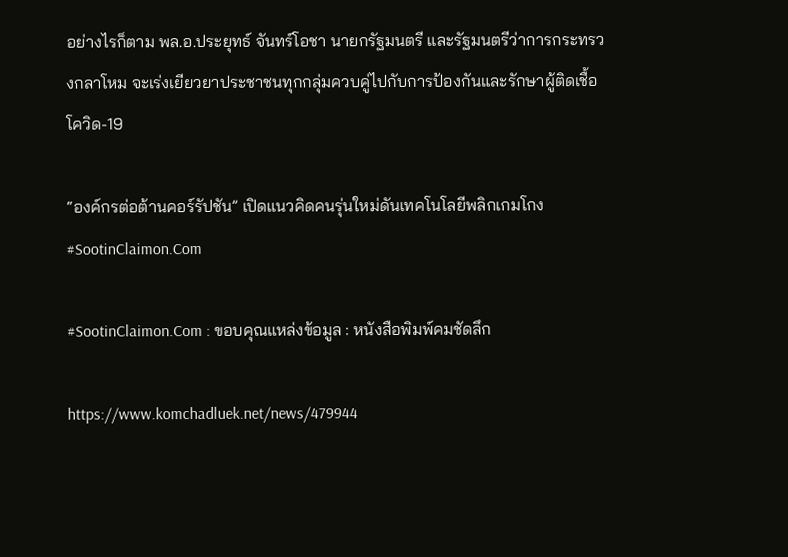อย่างไรก็ตาม พล.อ.ประยุทธ์ จันทร์โอชา นายกรัฐมนตรี และรัฐมนตรีว่าการกระทรวงกลาโหม จะเร่งเยียวยาประชาชนทุกกลุ่มควบคู่ไปกับการป้องกันและรักษาผู้ติดเชื้อโควิด-19

“องค์กรต่อต้านคอร์รัปชัน” เปิดแนวคิดคนรุ่นใหม่ดันเทคโนโลยีพลิกเกมโกง #SootinClaimon.Com

#SootinClaimon.Com : ขอบคุณแหล่งข้อมูล : หนังสือพิมพ์คมชัดลึก

https://www.komchadluek.net/news/479944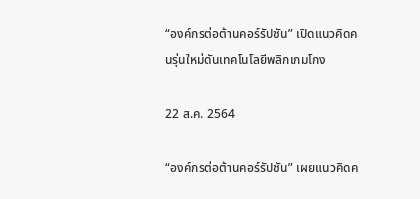“องค์กรต่อต้านคอร์รัปชัน” เปิดแนวคิดคนรุ่นใหม่ดันเทคโนโลยีพลิกเกมโกง

22 ส.ค. 2564

“องค์กรต่อต้านคอร์รัปชัน” เผยแนวคิดค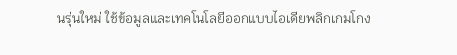นรุ่นใหม่ ใช้ข้อมูลและเทคโนโลยีออกแบบไอเดียพลิกเกมโกง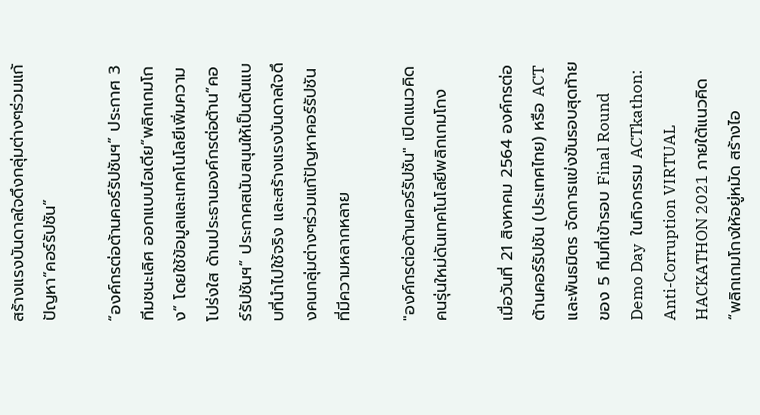สร้างแรงบันดาลใจดึงกลุ่มต่างๆร่วมแก้ปัญหา”คอร์รัปชัน”

“องค์กรต่อต้านคอร์รัปชันฯ” ประกาศ 3  ทีมชนะเลิศ ออกแบบไอเดีย“พลิกเกมโกง” โดยใช้ข้อมูลและเทคโนโลยีเพิ่มความโปร่งใส ด้านประธานองค์กรต่อต้าน“คอร์รัปชันฯ” ประกาศสนับสนุนให้เป็นต้นแบบที่นำไปใช้จริง และสร้างแรงบันดาลใจดึงคนกลุ่มต่างๆร่วมแก้ปัญหาคอร์รัปชันที่มีความหลากหลาย

"องค์กรต่อต้านคอร์รัปชัน" เปิดแนวคิดคนรุ่นใหม่ดันเทคโนโลยีพลิกเกมโกง

เมื่อวันที่ 21 สิงหาคม 2564 องค์กรต่อต้านคอร์รัปชัน (ประเทศไทย) หรือ ACT และพันธมิตร จัดการแข่งขันรอบสุดท้าย ของ 5 ทีมที่เข้ารอบ Final Round Demo Day  ในกิจกรรม ACTkathon: Anti-Corruption VIRTUAL HACKATHON 2021 ภายใต้แนวคิด “พลิกเกมโกงให้อยู่หมัด สร้างไอ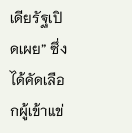เดียรัฐเปิดเผย” ซึ่งได้คัดเลือกผู้เข้าแข่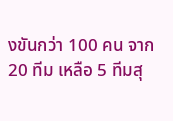งขันกว่า 100 คน จาก 20 ทีม เหลือ 5 ทีมสุ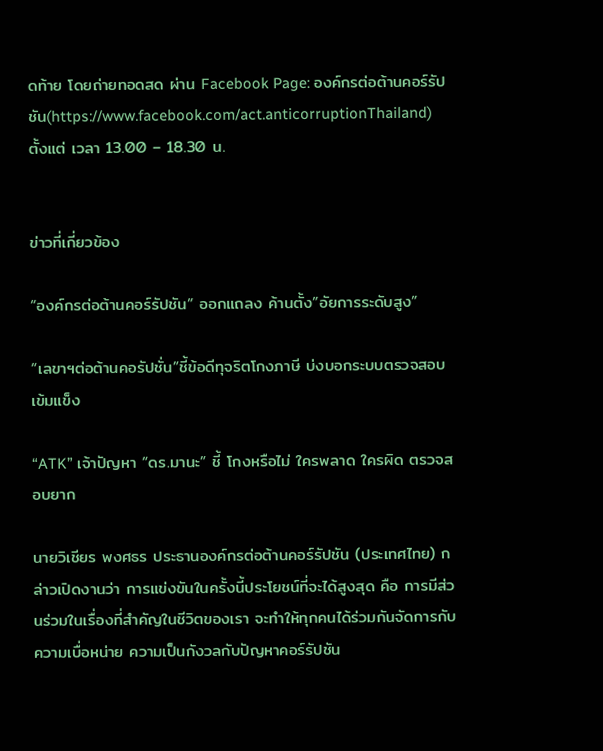ดท้าย โดยถ่ายทอดสด ผ่าน Facebook Page: องค์กรต่อต้านคอร์รัปชัน(https://www.facebook.com/act.anticorruptionThailand) ตั้งแต่ เวลา 13.00 – 18.30 น.


ข่าวที่เกี่ยวข้อง

“องค์กรต่อต้านคอร์รัปชัน” ออกแถลง ค้านตั้ง”อัยการระดับสูง”

“เลขาฯต่อต้านคอรัปชั่น”ชี้ข้อดีทุจริตโกงภาษี บ่งบอกระบบตรวจสอบเข้มแข็ง

“ATK” เจ้าปัญหา “ดร.มานะ” ชี้ โกงหรือไม่ ใครพลาด ใครผิด ตรวจสอบยาก

นายวิเชียร พงศธร ประธานองค์กรต่อต้านคอร์รัปชัน (ประเทศไทย) กล่าวเปิดงานว่า การแข่งขันในครั้งนี้ประโยชน์ที่จะได้สูงสุด คือ การมีส่วนร่วมในเรื่องที่สำคัญในชีวิตของเรา จะทำให้ทุกคนได้ร่วมกันจัดการกับความเบื่อหน่าย ความเป็นกังวลกับปัญหาคอร์รัปชัน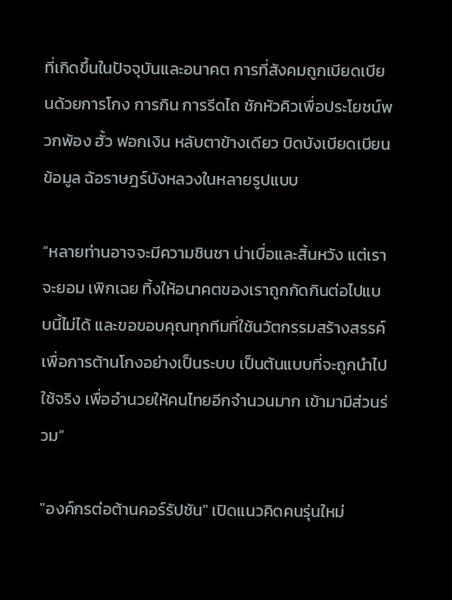ที่เกิดขึ้นในปัจจุบันและอนาคต การที่สังคมถูกเบียดเบียนด้วยการโกง การกิน การรีดไถ ชักหัวคิวเพื่อประโยชน์พวกพ้อง ฮั้ว ฟอกเงิน หลับตาข้างเดียว บิดบังเบียดเบียนข้อมูล ฉ้อราษฎร์บังหลวงในหลายรูปแบบ

“หลายท่านอาจจะมีความชินชา น่าเบื่อและสิ้นหวัง แต่เราจะยอม เพิกเฉย ทิ้งให้อนาคตของเราถูกกัดกินต่อไปแบบนี้ไม่ได้ และขอขอบคุณทุกทีมที่ใช้นวัตกรรมสร้างสรรค์เพื่อการต้านโกงอย่างเป็นระบบ เป็นต้นแบบที่จะถูกนำไปใช้จริง เพื่ออำนวยให้คนไทยอีกจำนวนมาก เข้ามามีส่วนร่วม”

"องค์กรต่อต้านคอร์รัปชัน" เปิดแนวคิดคนรุ่นใหม่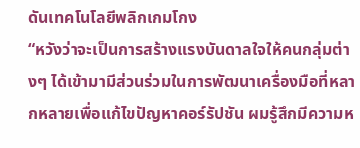ดันเทคโนโลยีพลิกเกมโกง
“หวังว่าจะเป็นการสร้างแรงบันดาลใจให้คนกลุ่มต่างๆ ได้เข้ามามีส่วนร่วมในการพัฒนาเครื่องมือที่หลากหลายเพื่อแก้ไขปัญหาคอร์รัปชัน ผมรู้สึกมีความห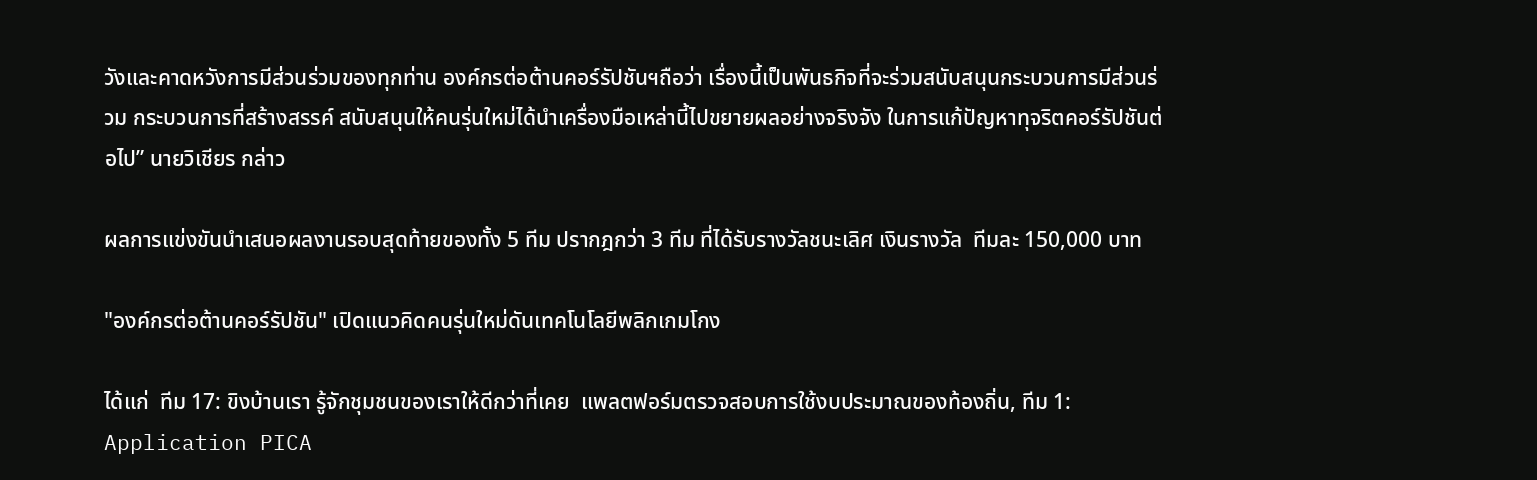วังและคาดหวังการมีส่วนร่วมของทุกท่าน องค์กรต่อต้านคอร์รัปชันฯถือว่า เรื่องนี้เป็นพันธกิจที่จะร่วมสนับสนุนกระบวนการมีส่วนร่วม กระบวนการที่สร้างสรรค์ สนับสนุนให้คนรุ่นใหม่ได้นำเครื่องมือเหล่านี้ไปขยายผลอย่างจริงจัง ในการแก้ปัญหาทุจริตคอร์รัปชันต่อไป” นายวิเชียร กล่าว

ผลการแข่งขันนำเสนอผลงานรอบสุดท้ายของทั้ง 5 ทีม ปรากฎกว่า 3 ทีม ที่ได้รับรางวัลชนะเลิศ เงินรางวัล  ทีมละ 150,000 บาท

"องค์กรต่อต้านคอร์รัปชัน" เปิดแนวคิดคนรุ่นใหม่ดันเทคโนโลยีพลิกเกมโกง

ได้แก่  ทีม 17: ขิงบ้านเรา รู้จักชุมชนของเราให้ดีกว่าที่เคย  แพลตฟอร์มตรวจสอบการใช้งบประมาณของท้องถิ่น, ทีม 1: Application PICA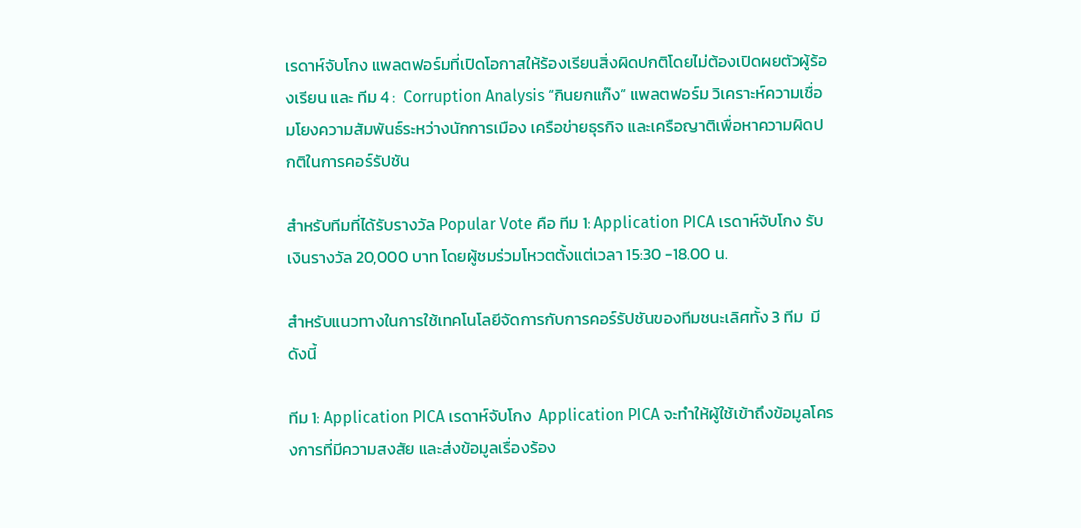เรดาห์จับโกง แพลตฟอร์มที่เปิดโอกาสให้ร้องเรียนสิ่งผิดปกติโดยไม่ต้องเปิดผยตัวผู้ร้องเรียน และ ทีม 4 :  Corruption Analysis “กินยกแก๊ง” แพลตฟอร์ม วิเคราะห์ความเชื่อมโยงความสัมพันธ์ระหว่างนักการเมือง เครือข่ายธุรกิจ และเครือญาติเพื่อหาความผิดปกติในการคอร์รัปชัน

สำหรับทีมที่ได้รับรางวัล Popular Vote คือ ทีม 1: Application PICA เรดาห์จับโกง รับเงินรางวัล 20,000 บาท โดยผู้ชมร่วมโหวตตั้งแต่เวลา 15:30 -18.00 น.

สำหรับแนวทางในการใช้เทคโนโลยีจัดการกับการคอร์รัปชันของทีมชนะเลิศทั้ง 3 ทีม  มีดังนี้

ทีม 1: Application PICA เรดาห์จับโกง  Application PICA จะทำให้ผู้ใช้เข้าถึงข้อมูลโครงการที่มีความสงสัย และส่งข้อมูลเรื่องร้อง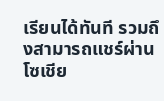เรียนได้ทันที รวมถึงสามารถแชร์ผ่านโซเชีย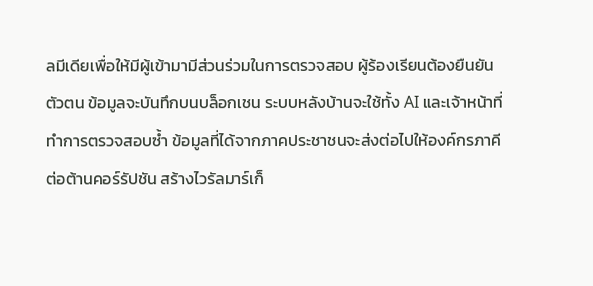ลมีเดียเพื่อให้มีผู้เข้ามามีส่วนร่วมในการตรวจสอบ ผู้ร้องเรียนต้องยืนยันตัวตน ข้อมูลจะบันทึกบนบล็อกเชน ระบบหลังบ้านจะใช้ทั้ง AI และเจ้าหน้าที่ทำการตรวจสอบซ้ำ ข้อมูลที่ได้จากภาคประชาชนจะส่งต่อไปให้องค์กรภาคีต่อต้านคอร์รัปชัน สร้างไวรัลมาร์เก็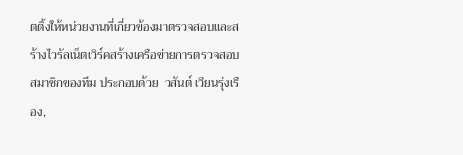ตติ้งให้หน่วยงานที่เกี่ยวข้องมาตรวจสอบและสร้างไวรัลเน็ตเวิร์คสร้างเครือข่ายการตรวจสอบ สมาชิกของทีม ประกอบด้วย  วสันต์ เวียนรุ่งเรือง,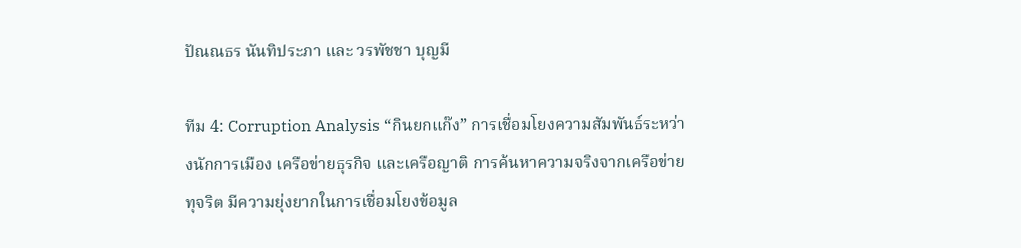ปัณณธร นันทิประภา และ วรพัชชา บุญมี

ทีม 4: Corruption Analysis “กินยกแก๊ง” การเชื่อมโยงความสัมพันธ์ระหว่างนักการเมือง เครือข่ายธุรกิจ และเครือญาติ การค้นหาความจริงจากเครือข่ายทุจริต มีความยุ่งยากในการเชื่อมโยงข้อมูล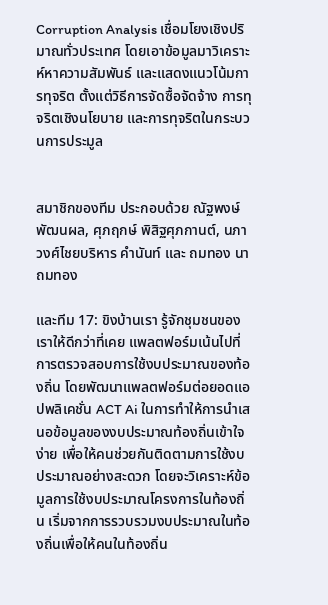Corruption Analysis เชื่อมโยงเชิงปริมาณทั่วประเทศ โดยเอาข้อมูลมาวิเคราะห์หาความสัมพันธ์ และแสดงแนวโน้มการทุจริต ตั้งแต่วิธีการจัดซื้อจัดจ้าง การทุจริตเชิงนโยบาย และการทุจริตในกระบวนการประมูล


สมาชิกของทีม ประกอบด้วย ณัฐพงษ์ พัฒนผล, ศุภฤกษ์ พิสิฐศุภกานต์, นภา วงศ์ไชยบริหาร คำนันท์ และ ถมทอง นาถมทอง

และทีม 17: ขิงบ้านเรา รู้จักชุมชนของเราให้ดีกว่าที่เคย แพลตฟอร์มเน้นไปที่การตรวจสอบการใช้งบประมาณของท้องถิ่น โดยพัฒนาแพลตฟอร์มต่อยอดแอปพลิเคชั่น ACT Ai ในการทำให้การนำเสนอข้อมูลของงบประมาณท้องถิ่นเข้าใจง่าย เพื่อให้คนช่วยกันติดตามการใช้งบประมาณอย่างสะดวก โดยจะวิเคราะห์ข้อมูลการใช้งบประมาณโครงการในท้องถิ่น เริ่มจากการรวบรวมงบประมาณในท้องถิ่นเพื่อให้คนในท้องถิ่น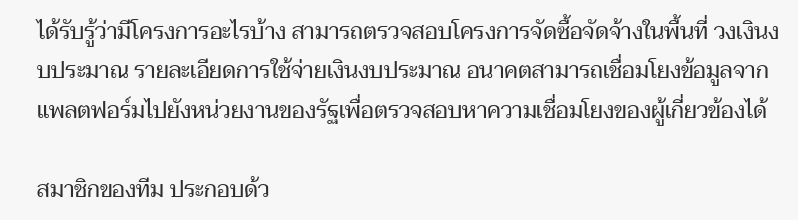ได้รับรู้ว่ามีโครงการอะไรบ้าง สามารถตรวจสอบโครงการจัดซื้อจัดจ้างในพื้นที่ วงเงินงบประมาณ รายละเอียดการใช้จ่ายเงินงบประมาณ อนาคตสามารถเชื่อมโยงข้อมูลจากแพลตฟอร์มไปยังหน่วยงานของรัฐเพื่อตรวจสอบหาความเชื่อมโยงของผู้เกี่ยวข้องได้

สมาชิกของทีม ประกอบด้ว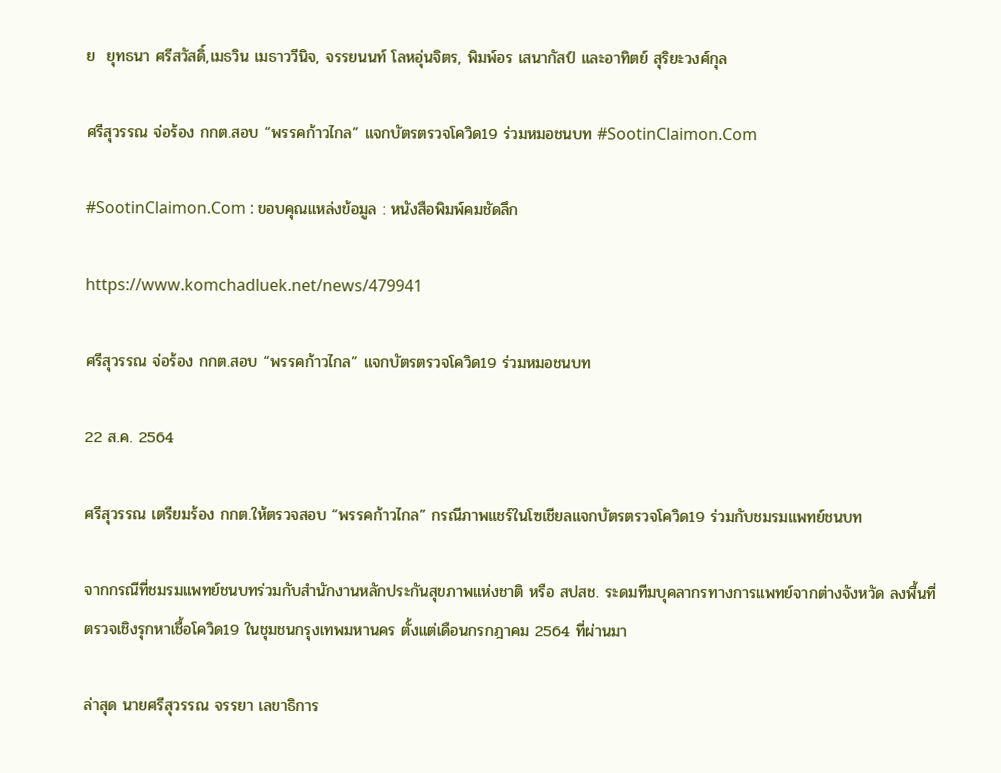ย  ยุทธนา ศรีสวัสดิ์,เมธวิน เมธาววีนิจ, จรรยนนท์ โลหอุ่นจิตร, พิมพ์อร เสนากัสป์ และอาทิตย์ สุริยะวงศ์กุล

ศรีสุวรรณ จ่อร้อง กกต.สอบ “พรรคก้าวไกล” แจกบัตรตรวจโควิด19 ร่วมหมอชนบท #SootinClaimon.Com

#SootinClaimon.Com : ขอบคุณแหล่งข้อมูล : หนังสือพิมพ์คมชัดลึก

https://www.komchadluek.net/news/479941

ศรีสุวรรณ จ่อร้อง กกต.สอบ “พรรคก้าวไกล” แจกบัตรตรวจโควิด19 ร่วมหมอชนบท

22 ส.ค. 2564

ศรีสุวรรณ เตรียมร้อง กกต.ให้ตรวจสอบ “พรรคก้าวไกล” กรณีภาพแชร์ในโซเชียลแจกบัตรตรวจโควิด19 ร่วมกับชมรมแพทย์ชนบท

จากกรณีที่ชมรมแพทย์ชนบทร่วมกับสำนักงานหลักประกันสุขภาพแห่งชาติ หรือ สปสช. ระดมทีมบุคลากรทางการแพทย์จากต่างจังหวัด ลงพื้นที่ตรวจเชิงรุกหาเชื้อโควิด19 ในชุมชนกรุงเทพมหานคร ตั้งแต่เดือนกรกฎาคม 2564 ที่ผ่านมา

ล่าสุด นายศรีสุวรรณ จรรยา เลขาธิการ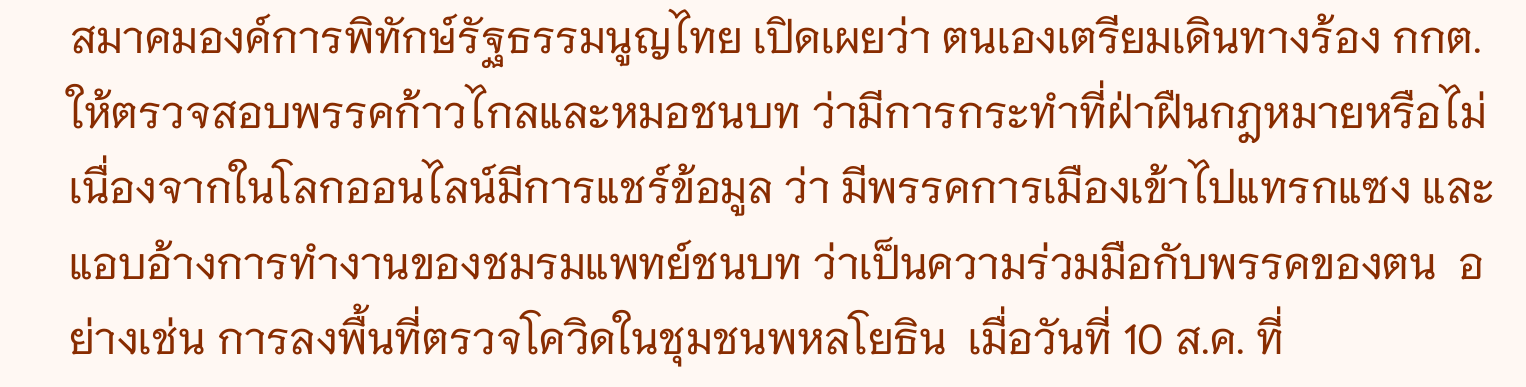สมาคมองค์การพิทักษ์รัฐธรรมนูญไทย เปิดเผยว่า ตนเองเตรียมเดินทางร้อง กกต.ให้ตรวจสอบพรรคก้าวไกลและหมอชนบท ว่ามีการกระทำที่ฝ่าฝืนกฎหมายหรือไม่ เนื่องจากในโลกออนไลน์มีการแชร์ข้อมูล ว่า มีพรรคการเมืองเข้าไปแทรกแซง และแอบอ้างการทำงานของชมรมแพทย์ชนบท ว่าเป็นความร่วมมือกับพรรคของตน  อย่างเช่น การลงพื้นที่ตรวจโควิดในชุมชนพหลโยธิน  เมื่อวันที่ 10 ส.ค. ที่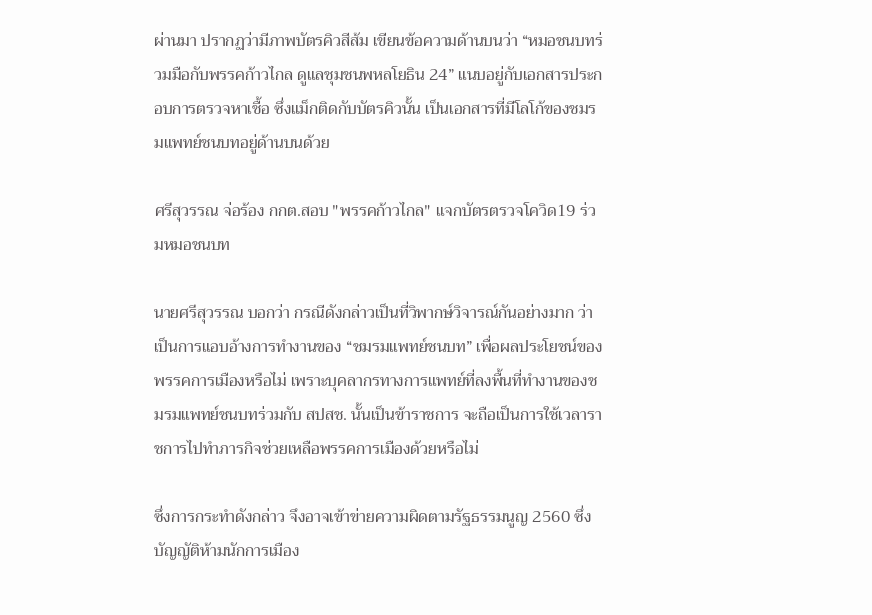ผ่านมา ปรากฏว่ามีภาพบัตรคิวสีส้ม เขียนข้อความด้านบนว่า “หมอชนบทร่วมมือกับพรรคก้าวไกล ดูแลชุมชนพหลโยธิน 24” แนบอยู่กับเอกสารประกอบการตรวจหาเชื้อ ซึ่งแม็กติดกับบัตรคิวนั้น เป็นเอกสารที่มีโลโก้ของชมรมแพทย์ชนบทอยู่ด้านบนด้วย

ศรีสุวรรณ จ่อร้อง กกต.สอบ "พรรคก้าวไกล" แจกบัตรตรวจโควิด19 ร่วมหมอชนบท

นายศรีสุวรรณ บอกว่า กรณีดังกล่าวเป็นที่วิพากษ์วิจารณ์กันอย่างมาก ว่า เป็นการแอบอ้างการทำงานของ “ชมรมแพทย์ชนบท” เพื่อผลประโยชน์ของพรรคการเมืองหรือไม่ เพราะบุคลากรทางการแพทย์ที่ลงพื้นที่ทำงานของชมรมแพทย์ชนบทร่วมกับ สปสช. นั้นเป็นข้าราชการ จะถือเป็นการใช้เวลาราชการไปทำภารกิจช่วยเหลือพรรคการเมืองด้วยหรือไม่

ซึ่งการกระทำดังกล่าว จึงอาจเข้าข่ายความผิดตามรัฐธรรมนูญ 2560 ซึ่งบัญญัติห้ามนักการเมือง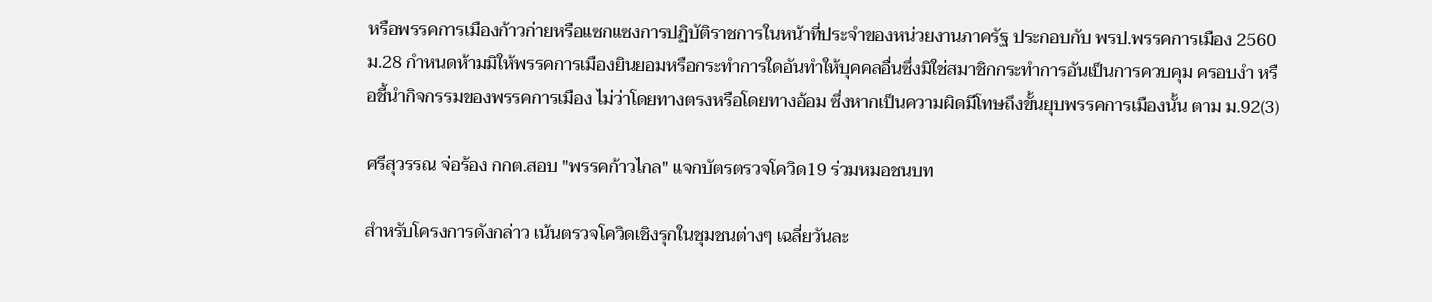หรือพรรคการเมืองก้าวก่ายหรือแซกแซงการปฏิบัติราชการในหน้าที่ประจำของหน่วยงานภาครัฐ ประกอบกับ พรป.พรรคการเมือง 2560 ม.28 กำหนดห้ามมิให้พรรคการเมืองยินยอมหรือกระทําการใดอันทําให้บุคคลอื่นซึ่งมิใช่สมาชิกกระทําการอันเป็นการควบคุม ครอบงํา หรือชี้นํากิจกรรมของพรรคการเมือง ไม่ว่าโดยทางตรงหรือโดยทางอ้อม ซึ่งหากเป็นความผิดมีโทษถึงขั้นยุบพรรคการเมืองนั้น ตาม ม.92(3)

ศรีสุวรรณ จ่อร้อง กกต.สอบ "พรรคก้าวไกล" แจกบัตรตรวจโควิด19 ร่วมหมอชนบท

สำหรับโครงการดังกล่าว เน้นตรวจโควิดเชิงรุกในชุมชนต่างๆ เฉลี่ยวันละ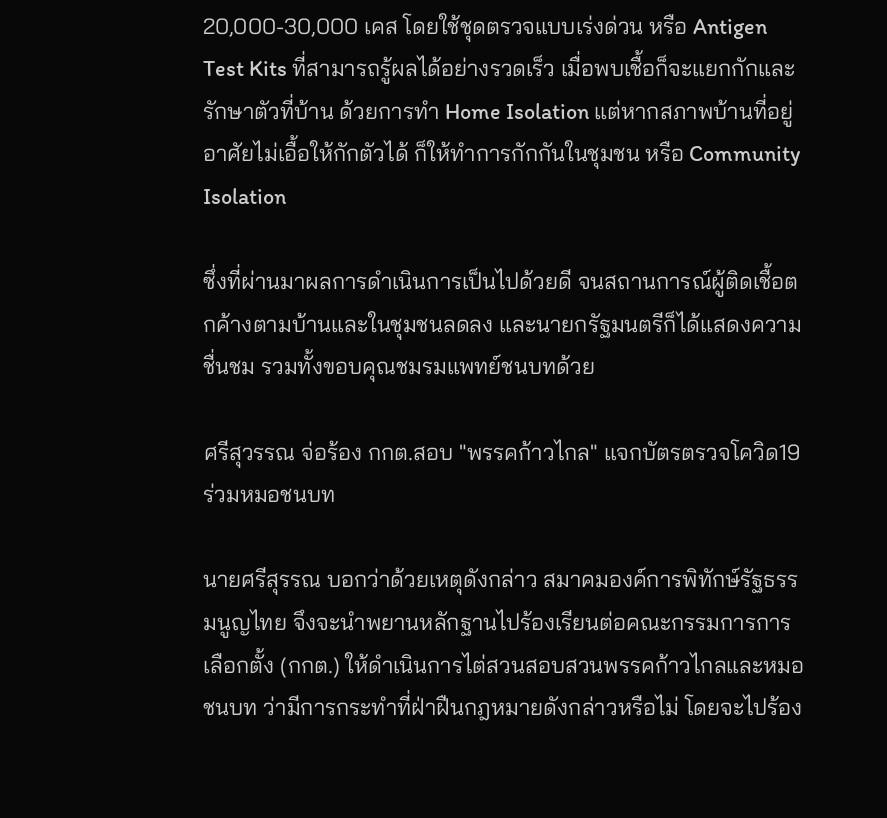20,000-30,000 เคส โดยใช้ชุดตรวจแบบเร่งด่วน หรือ Antigen Test Kits ที่สามารถรู้ผลได้อย่างรวดเร็ว เมื่อพบเชื้อก็จะแยกกักและรักษาตัวที่บ้าน ด้วยการทำ Home Isolation แต่หากสภาพบ้านที่อยู่อาศัยไม่เอื้อให้กักตัวได้ ก็ให้ทำการกักกันในชุมชน หรือ Community Isolation

ซึ่งที่ผ่านมาผลการดำเนินการเป็นไปด้วยดี จนสถานการณ์ผู้ติดเชื้อตกค้างตามบ้านและในชุมชนลดลง และนายกรัฐมนตรีก็ได้แสดงความชื่นชม รวมทั้งขอบคุณชมรมแพทย์ชนบทด้วย

ศรีสุวรรณ จ่อร้อง กกต.สอบ "พรรคก้าวไกล" แจกบัตรตรวจโควิด19 ร่วมหมอชนบท

นายศรีสุรรณ บอกว่าด้วยเหตุดังกล่าว สมาคมองค์การพิทักษ์รัฐธรรมนูญไทย จึงจะนำพยานหลักฐานไปร้องเรียนต่อคณะกรรมการการเลือกตั้ง (กกต.) ให้ดำเนินการไต่สวนสอบสวนพรรคก้าวไกลและหมอชนบท ว่ามีการกระทำที่ฝ่าฝืนกฎหมายดังกล่าวหรือไม่ โดยจะไปร้อง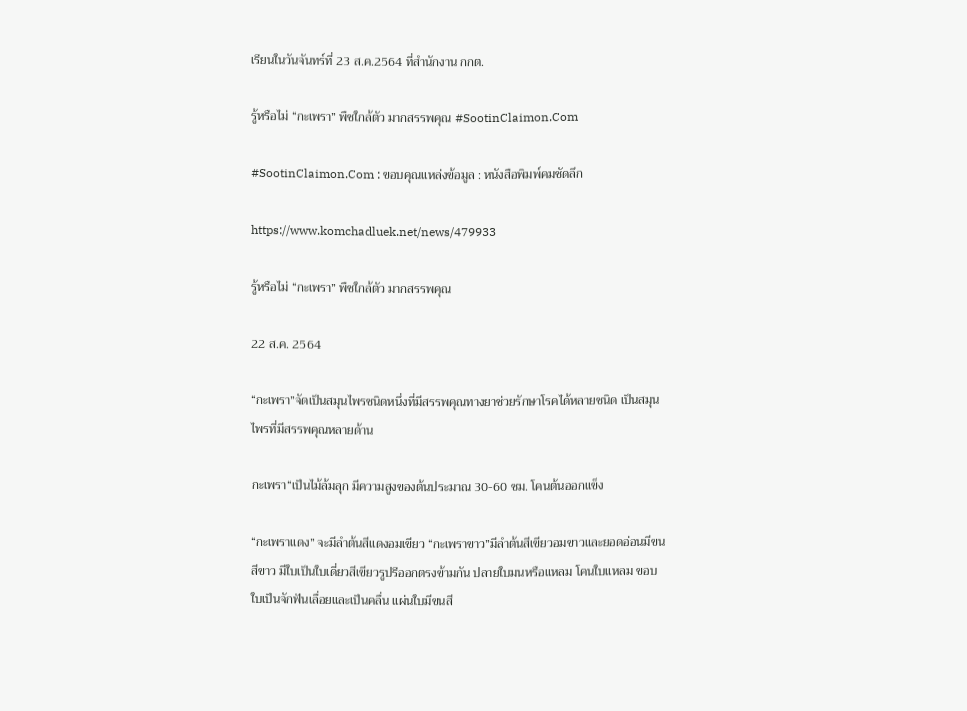เรียนในวันจันทร์ที่ 23 ส.ค.2564 ที่สำนักงาน กกต.

รู้หรือไม่ “กะเพรา” พืชใกล้ตัว มากสรรพคุณ #SootinClaimon.Com

#SootinClaimon.Com : ขอบคุณแหล่งข้อมูล : หนังสือพิมพ์คมชัดลึก

https://www.komchadluek.net/news/479933

รู้หรือไม่ “กะเพรา” พืชใกล้ตัว มากสรรพคุณ

22 ส.ค. 2564

“กะเพรา”จัดเป็นสมุนไพรชนิดหนึ่งที่มีสรรพคุณทางยาช่วยรักษาโรคได้หลายชนิด เป็นสมุนไพรที่มีสรรพคุณหลายด้าน

กะเพรา“เป็นไม้ล้มลุก มีความสูงของต้นประมาณ 30-60 ซม. โคนต้นออกแข็ง

“กะเพราแดง” จะมีลำต้นสีแดงอมเขียว “กะเพราขาว”มีลำต้นสีเขียวอมขาวและยอดอ่อนมีขนสีขาว มีใบเป็นใบเดี่ยวสีเขียวรูปรีออกตรงข้ามกัน ปลายใบมนหรือแหลม โคนใบแหลม ขอบใบเป็นจักฟันเลื่อยและเป็นคลื่น แผ่นใบมีขนสี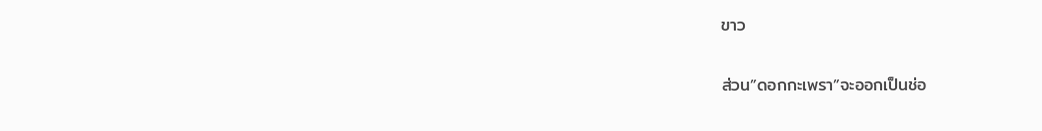ขาว

ส่วน”ดอกกะเพรา”จะออกเป็นช่อ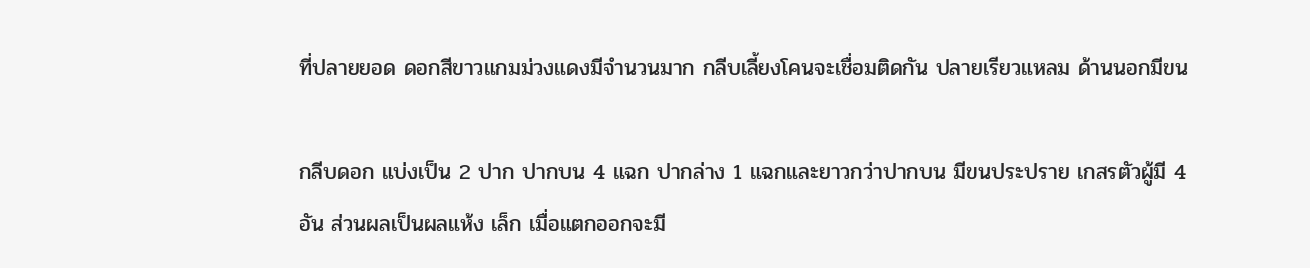ที่ปลายยอด ดอกสีขาวแกมม่วงแดงมีจำนวนมาก กลีบเลี้ยงโคนจะเชื่อมติดกัน ปลายเรียวแหลม ด้านนอกมีขน

กลีบดอก แบ่งเป็น 2 ปาก ปากบน 4 แฉก ปากล่าง 1 แฉกและยาวกว่าปากบน มีขนประปราย เกสรตัวผู้มี 4 อัน ส่วนผลเป็นผลแห้ง เล็ก เมื่อแตกออกจะมี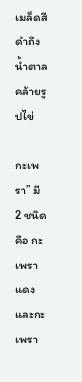เมล็ดสีดำถึงน้ำตาลคล้ายรูปไข่

กะเพรา” มี 2 ชนิด คือ กะเพราแดงและกะเพรา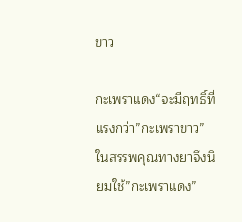ขาว

กะเพราแดง“จะมีฤทธิ์ที่แรงกว่า”กะเพราขาว” ในสรรพคุณทางยาจึงนิยมใช้”กะเพราแดง”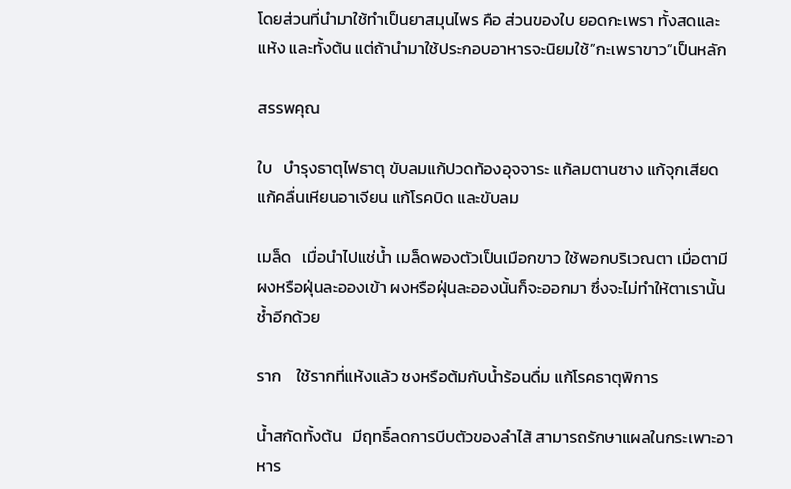โดยส่วนที่นำมาใช้ทำเป็นยาสมุนไพร คือ ส่วนของใบ ยอดกะเพรา ทั้งสดและแห้ง และทั้งต้น แต่ถ้านำมาใช้ประกอบอาหารจะนิยมใช้”กะเพราขาว”เป็นหลัก

สรรพคุณ

ใบ   บำรุงธาตุไฟธาตุ ขับลมแก้ปวดท้องอุจจาระ แก้ลมตานซาง แก้จุกเสียด แก้คลื่นเหียนอาเจียน แก้โรคบิด และขับลม

เมล็ด   เมื่อนำไปแช่น้ำ เมล็ดพองตัวเป็นเมือกขาว ใช้พอกบริเวณตา เมื่อตามีผงหรือฝุ่นละอองเข้า ผงหรือฝุ่นละอองนั้นก็จะออกมา ซึ่งจะไม่ทำให้ตาเรานั้นช้ำอีกด้วย

ราก    ใช้รากที่แห้งแล้ว ชงหรือต้มกับน้ำร้อนดื่ม แก้โรคธาตุพิการ

น้ำสกัดทั้งต้น   มีฤทธิ์ลดการบีบตัวของลำไส้ สามารถรักษาแผลในกระเพาะอาหาร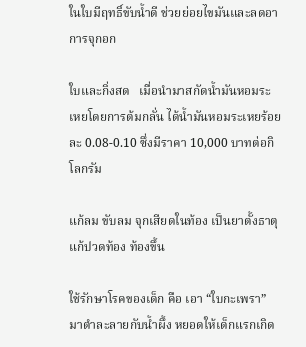ในใบมีฤทธิ์ขับน้ำดี ช่วยย่อยไขมันและลดอาการจุกอก

ใบและกิ่งสด   เมื่อนำมาสกัดน้ำมันหอมระเหยโดยการต้มกลั่น ได้น้ำมันหอมระเหยร้อยละ 0.08-0.10 ซึ่งมีราคา 10,000 บาทต่อกิโลกรัม

แก้ลม ขับลม จุกเสียดในท้อง เป็นยาตั้งธาตุ แก้ปวดท้อง ท้องขึ้น

ใช้รักษาโรคของเด็ก คือ เอา “ใบกะเพรา” มาตำละลายกับน้ำผึ้ง หยอดให้เด็กแรกเกิด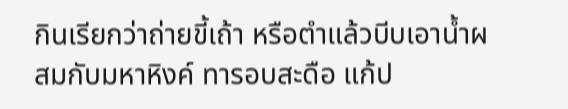กินเรียกว่าถ่ายขี้เถ้า หรือตำแล้วบีบเอาน้ำผสมกับมหาหิงค์ ทารอบสะดือ แก้ป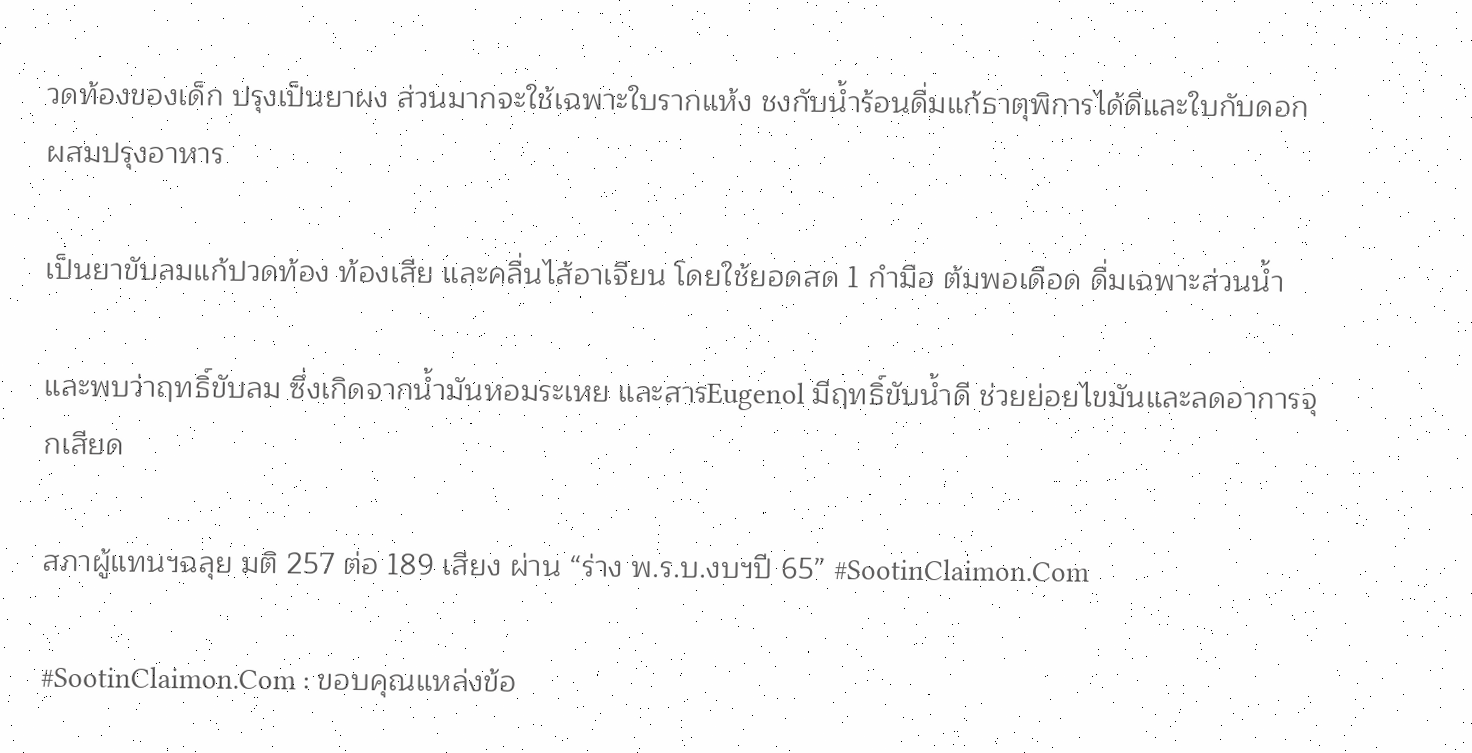วดท้องของเด็ก ปรุงเป็นยาผง ส่วนมากจะใช้เฉพาะใบรากแห้ง ชงกับน้ำร้อนดื่มแก้ธาตุพิการได้ดีและใบกับดอกผสมปรุงอาหาร

เป็นยาขับลมแก้ปวดท้อง ท้องเสีย และคลื่นไส้อาเจียน โดยใช้ยอดสด 1 กำมือ ต้มพอเดือด ดื่มเฉพาะส่วนน้ำ

และพบว่าฤทธิ์ขับลม ซึ่งเกิดจากน้ำมันหอมระเหย และสารEugenol มีฤทธิ์ขับน้ำดี ช่วยย่อยไขมันและลดอาการจุกเสียด

สภาผู้แทนฯฉลุย มติ 257 ต่อ 189 เสียง ผ่าน “ร่าง พ.ร.บ.งบฯปี 65” #SootinClaimon.Com

#SootinClaimon.Com : ขอบคุณแหล่งข้อ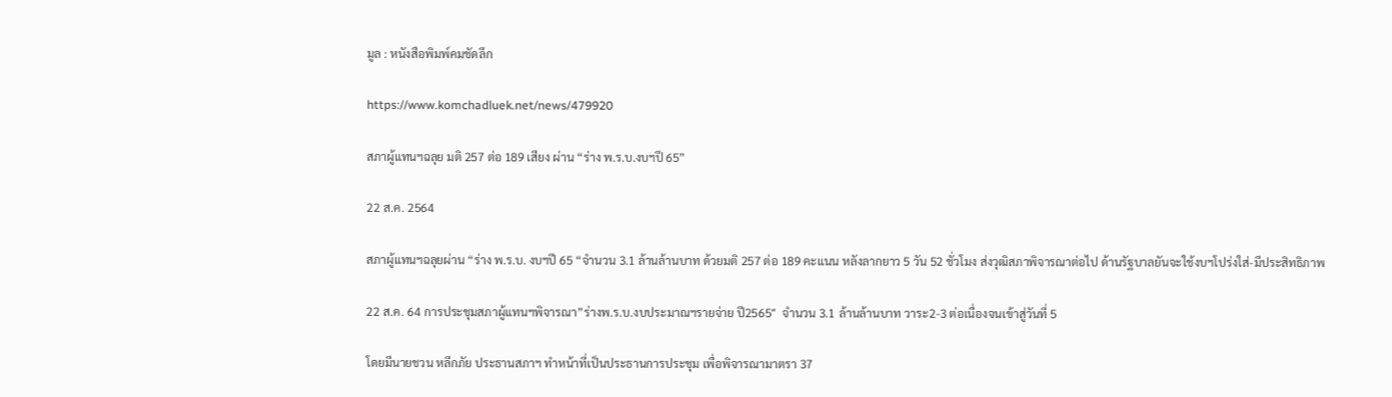มูล : หนังสือพิมพ์คมชัดลึก

https://www.komchadluek.net/news/479920

สภาผู้แทนฯฉลุย มติ 257 ต่อ 189 เสียง ผ่าน “ร่าง พ.ร.บ.งบฯปี 65”

22 ส.ค. 2564

สภาผู้แทนฯฉลุยผ่าน “ร่าง พ.ร.บ. งบฯปี 65 “จำนวน 3.1 ล้านล้านบาท ด้วยมติ 257 ต่อ 189 คะแนน หลังลากยาว 5 วัน 52 ชั่วโมง ส่งวุฒิสภาพิจารณาต่อไป ด้านรัฐบาลยันจะใช้งบฯโปร่งใส่-มีประสิทธิภาพ

22 ส.ค. 64 การประชุมสภาผู้แทนฯพิจารณา”ร่างพ.ร.บ.งบประมาณฯรายจ่าย ปี2565″  จำนวน 3.1 ล้านล้านบาท วาระ2-3 ต่อเนื่องจนเข้าสู่วันที่ 5

โดยมีนายชวน หลีกภัย ประธานสภาฯ ทำหน้าที่เป็นประธานการประชุม เพื่อพิจารณามาตรา 37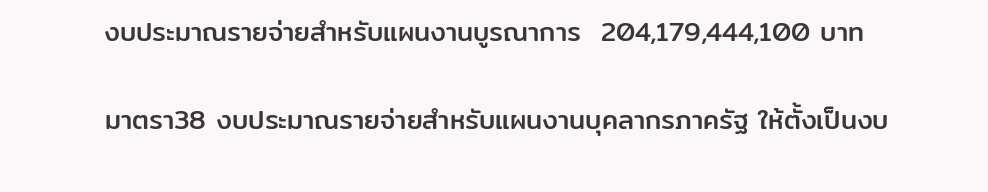งบประมาณรายจ่ายสำหรับแผนงานบูรณาการ  204,179,444,100 บาท

มาตรา38 งบประมาณรายจ่ายสำหรับแผนงานบุคลากรภาครัฐ ให้ตั้งเป็นงบ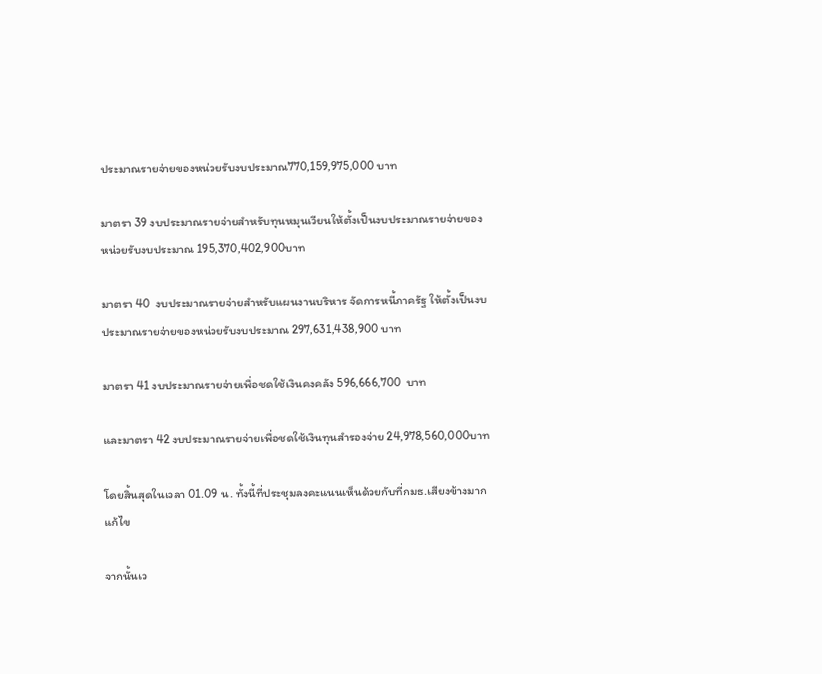ประมาณรายจ่ายของหน่วยรับงบประมาณ770,159,975,000 บาท

มาตรา 39 งบประมาณรายจ่ายสำหรับทุนหมุนเวียนให้ตั้งเป็นงบประมาณรายจ่ายของหน่วยรับงบประมาณ 195,370,402,900บาท

มาตรา 40  งบประมาณรายจ่ายสำหรับแผนงานบริหาร จัดการหนี้ภาครัฐ ให้ตั้งเป็นงบประมาณรายจ่ายของหน่วยรับงบประมาณ 297,631,438,900 บาท

มาตรา 41 งบประมาณรายจ่ายเพื่อชดใช้เงินคงคลัง 596,666,700  บาท

และมาตรา 42 งบประมาณรายจ่ายเพื่อชดใช้เงินทุนสำรองจ่าย 24,978,560,000บาท

โดยสิ้นสุดในเวลา 01.09 น. ทั้งนี้ที่ประชุมลงคะแนนเห็นด้วยกับที่กมธ.เสียงข้างมากแก้ไข

จากนั้นเว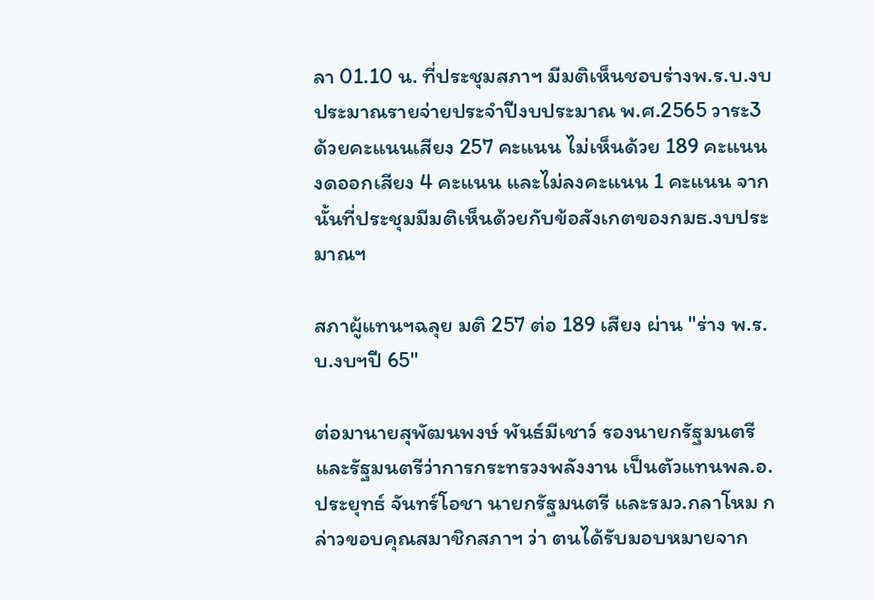ลา 01.10 น. ที่ประชุมสภาฯ มีมติเห็นชอบร่างพ.ร.บ.งบประมาณรายจ่ายประจำปีงบประมาณ พ.ศ.2565 วาระ3 ด้วยคะแนนเสียง 257 คะแนน ไม่เห็นด้วย 189 คะแนน งดออกเสียง 4 คะแนน และไม่ลงคะแนน 1 คะแนน จากนั้นที่ประชุมมีมติเห็นด้วยกับข้อสังเกตของกมธ.งบประมาณฯ

สภาผู้แทนฯฉลุย มติ 257 ต่อ 189 เสียง ผ่าน "ร่าง พ.ร.บ.งบฯปี 65"

ต่อมานายสุพัฒนพงษ์ พันธ์มีเชาว์ รองนายกรัฐมนตรีและรัฐมนตรีว่าการกระทรวงพลังงาน เป็นตัวแทนพล.อ.ประยุทธ์ จันทร์โอชา นายกรัฐมนตรี และรมว.กลาโหม กล่าวขอบคุณสมาชิกสภาฯ ว่า ตนได้รับมอบหมายจาก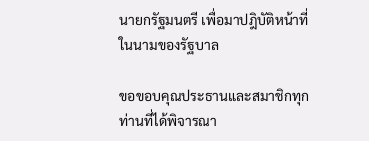นายกรัฐมนตรี เพื่อมาปฎิบัติหน้าที่ ในนามของรัฐบาล

ขอขอบคุณประธานและสมาชิกทุกท่านที่ได้พิจารณา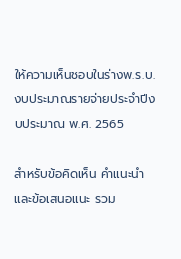ให้ความเห็นชอบในร่างพ.ร.บ.งบประมาณรายจ่ายประจำปีงบประมาณ พ.ศ. 2565

สำหรับข้อคิดเห็น คำแนะนำ และข้อเสนอแนะ รวม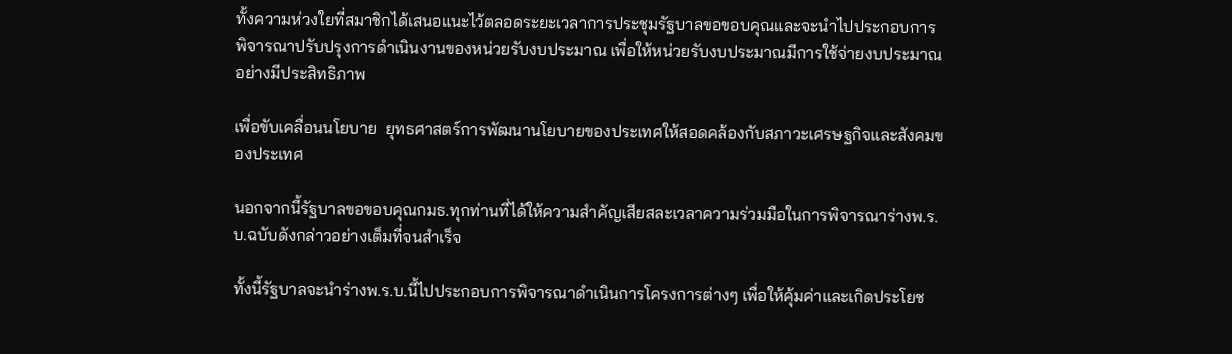ทั้งความห่วงใยที่สมาชิกได้เสนอแนะไว้ตลอดระยะเวลาการประชุมรัฐบาลขอขอบคุณและจะนำไปประกอบการพิจารณาปรับปรุงการดำเนินงานของหน่วยรับงบประมาณ เพื่อให้หน่วยรับงบประมาณมีการใช้จ่ายงบประมาณอย่างมีประสิทธิภาพ

เพื่อขับเคลื่อนนโยบาย  ยุทธศาสตร์การพัฒนานโยบายของประเทศให้สอดคล้องกับสภาวะเศรษฐกิจและสังคมของประเทศ

นอกจากนี้รัฐบาลขอขอบคุณกมธ.ทุกท่านที่ได้ให้ความสำคัญเสียสละเวลาความร่วมมือในการพิจารณาร่างพ.ร.บ.ฉบับดังกล่าวอย่างเต็มที่จนสำเร็จ

ทั้งนี้รัฐบาลจะนำร่างพ.ร.บ.นี้ไปประกอบการพิจารณาดำเนินการโครงการต่างๆ เพื่อให้คุ้มค่าและเกิดประโยช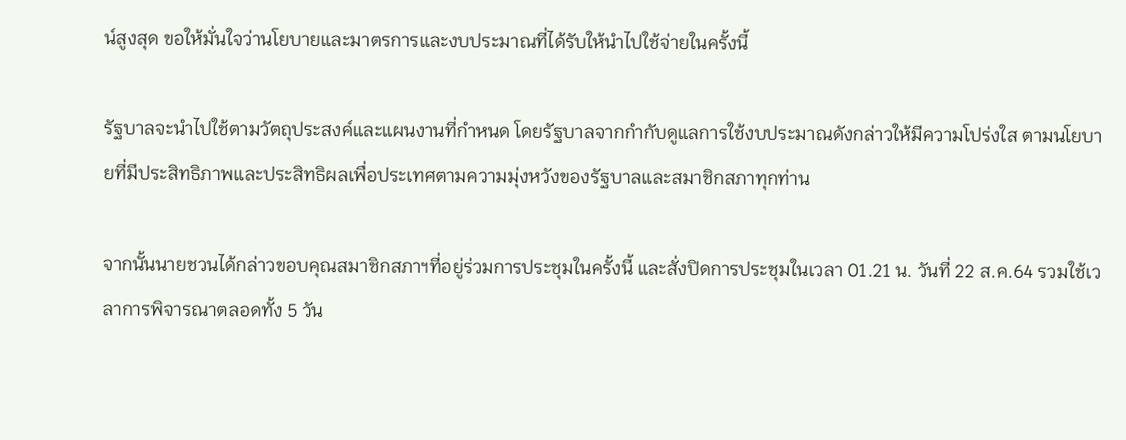น์สูงสุด ขอให้มั่นใจว่านโยบายและมาตรการและงบประมาณที่ได้รับให้นำไปใช้จ่ายในครั้งนี้

รัฐบาลจะนำไปใช้ตามวัตถุประสงค์และแผนงานที่กำหนด โดยรัฐบาลจากกำกับดูแลการใช้งบประมาณดังกล่าวให้มีความโปร่งใส ตามนโยบายที่มีประสิทธิภาพและประสิทธิผลเพื่อประเทศตามความมุ่งหวังของรัฐบาลและสมาชิกสภาทุกท่าน

จากนั้นนายชวนได้กล่าวขอบคุณสมาชิกสภาฯที่อยู่ร่วมการประชุมในครั้งนี้ และสั่งปิดการประชุมในเวลา 01.21 น. วันที่ 22 ส.ค.64 รวมใช้เวลาการพิจารณาตลอดทั้ง 5 วัน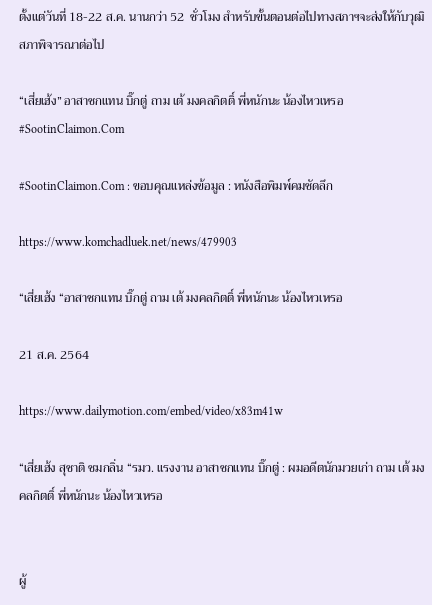ตั้งแต่วันที่ 18-22 ส.ค. นานกว่า 52  ชั่วโมง สำหรับขั้นตอนต่อไปทางสภาฯจะส่งให้กับวุฒิสภาพิจารณาต่อไป

“เสี่ยเฮ้ง” อาสาชกแทน บิ๊กตู่ ถาม เต้ มงคลกิตติ์ พี่หนักนะ น้องไหวเหรอ #SootinClaimon.Com

#SootinClaimon.Com : ขอบคุณแหล่งข้อมูล : หนังสือพิมพ์คมชัดลึก

https://www.komchadluek.net/news/479903

“เสี่ยเฮ้ง “อาสาชกแทน บิ๊กตู่ ถาม เต้ มงคลกิตติ์ พี่หนักนะ น้องไหวเหรอ

21 ส.ค. 2564

https://www.dailymotion.com/embed/video/x83m41w

“เสี่ยเฮ้ง สุชาติ ชมกลิ่น “รมว. แรงงาน อาสาชกแทน บิ๊กตู่ : ผมอดีตนักมวยเก่า ถาม เต้ มงคลกิตติ์ พี่หนักนะ น้องไหวเหรอ


ผู้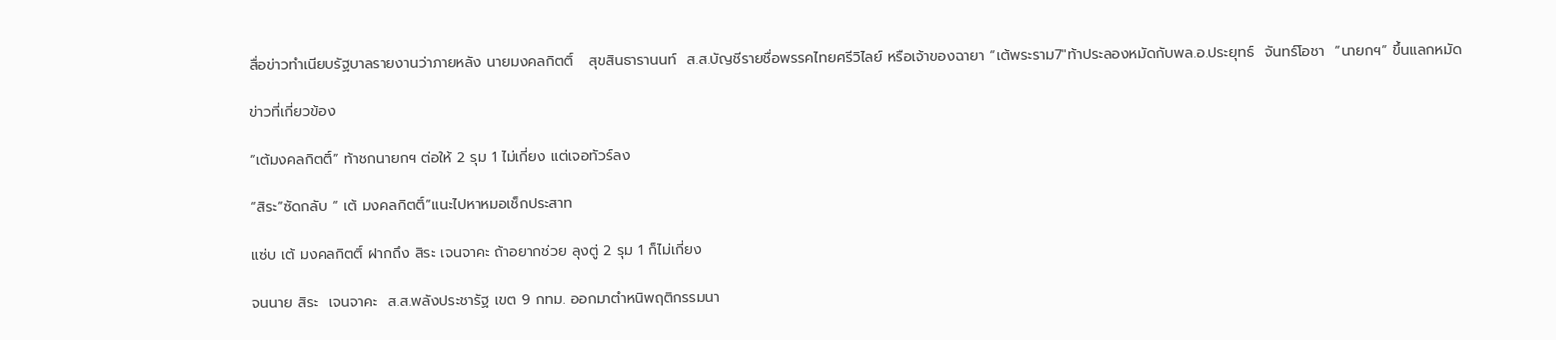สื่อข่าวทำเนียบรัฐบาลรายงานว่าภายหลัง นายมงคลกิตติ์   สุขสินธารานนท์  ส.ส.บัญชีรายชื่อพรรคไทยศรีวิไลย์ หรือเจ้าของฉายา “เต้พระราม7″ท้าประลองหมัดกับพล.อ.ประยุทธ์  จันทร์โอชา  “นายกฯ” ขึ้นแลกหมัด

ข่าวที่เกี่ยวข้อง

“เต้มงคลกิตติ์” ท้าชกนายกฯ ต่อให้ 2 รุม 1 ไม่เกี่ยง แต่เจอทัวร์ลง

“สิระ”ซัดกลับ “ เต้ มงคลกิตติ์”แนะไปหาหมอเช็กประสาท

แซ่บ เต้ มงคลกิตติ์ ฝากถึง สิระ เจนจาคะ ถ้าอยากช่วย ลุงตู่ 2 รุม 1 ก็ไม่เกี่ยง

จนนาย สิระ  เจนจาคะ  ส.ส.พลังประชารัฐ เขต 9 กทม. ออกมาตำหนิพฤติกรรมนา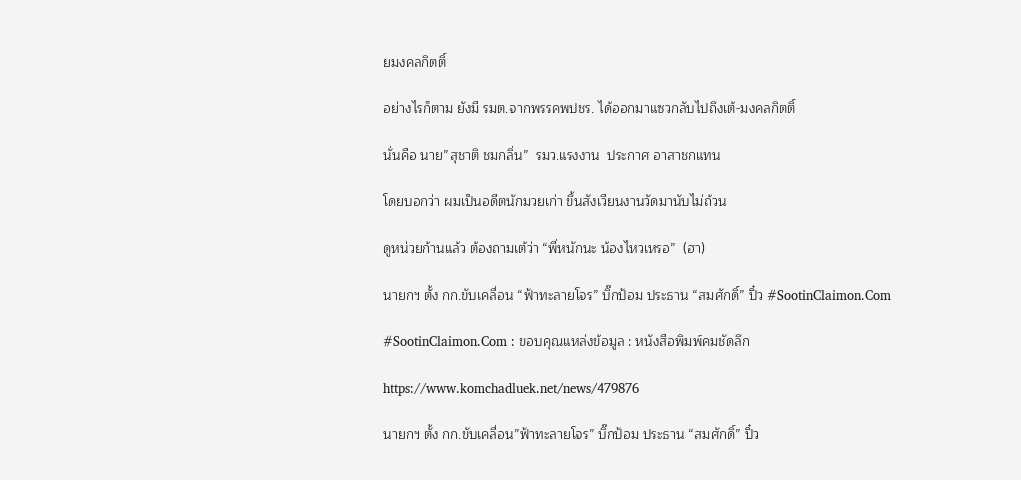ยมงคลกิตติ์

อย่างไรก็ตาม ยังมี รมต.จากพรรคพปชร. ได้ออกมาแซวกลับไปถึงเต้-มงคลกิตติ์

นั่นคือ นาย”สุชาติ ชมกลิ่น”  รมว.แรงงาน  ประกาศ อาสาชกแทน

โดยบอกว่า ผมเป็นอดีตนักมวยเก่า ขึ้นสังเวียนงานวัดมานับไม่ถ้วน

ดูหน่วยก้านแล้ว ต้องถามเต้ว่า “พี่หนักนะ น้องไหวเหรอ”  (ฮา)

นายกฯ ตั้ง กก.ขับเคลื่อน “ฟ้าทะลายโจร” บิ๊กป้อม ประธาน “สมศักดิ์” ปิ๋ว #SootinClaimon.Com

#SootinClaimon.Com : ขอบคุณแหล่งข้อมูล : หนังสือพิมพ์คมชัดลึก

https://www.komchadluek.net/news/479876

นายกฯ ตั้ง กก.ขับเคลื่อน”ฟ้าทะลายโจร” บิ๊กป้อม ประธาน “สมศักดิ์” ปิ๋ว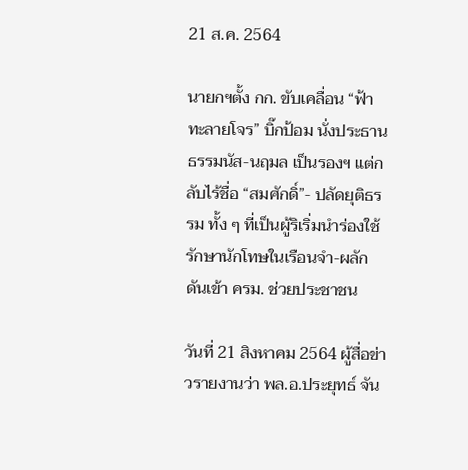21 ส.ค. 2564

นายกฯตั้ง กก. ขับเคลื่อน “ฟ้าทะลายโจร” บิ๊กป้อม นั่งประธาน ธรรมนัส-นฤมล เป็นรองฯ แต่กลับไร้ชื่อ “สมศักดิ์”- ปลัดยุติธรรม ทั้ง ๆ ที่เป็นผู้ริเริ่มนำร่องใช้รักษานักโทษในเรือนจำ-ผลักดันเข้า ครม. ช่วยประชาชน

วันที่ 21 สิงหาคม 2564 ผู้สื่อข่าวรายงานว่า พล.อ.ประยุทธ์ จัน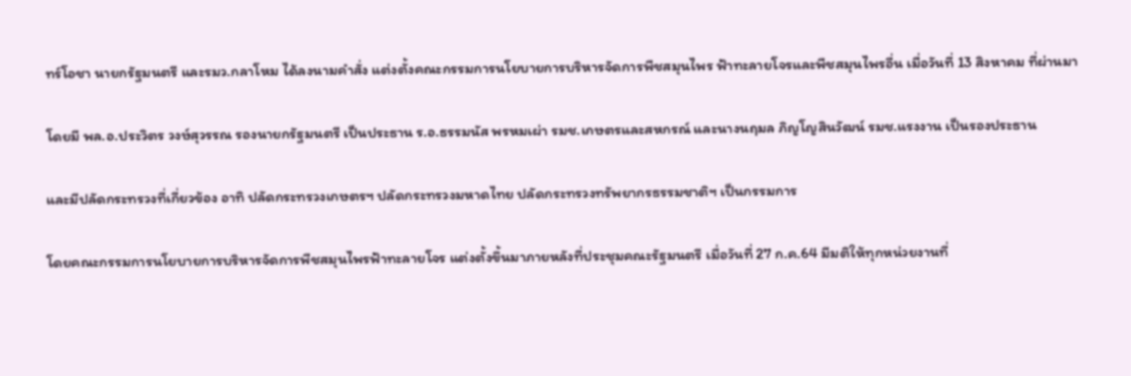ทร์โอชา นายกรัฐมนตรี และรมว.กลาโหม ได้ลงนามคำสั่ง แต่งตั้งคณะกรรมการนโยบายการบริหารจัดการพืชสมุนไพร ฟ้าทะลายโจรและพืชสมุนไพรอื่น เมื่อวันที่ 13 สิงหาคม ที่ผ่านมา

โดยมี พล.อ.ประวิตร วงษ์สุวรรณ รองนายกรัฐมนตรี เป็นประธาน ร.อ.ธรรมนัส พรหมเผ่า รมช.เกษตรและสหกรณ์ และนางนฤมล ภิญโญสินวัฒน์ รมช.แรงงาน เป็นรองประธาน

และมีปลัดกระทรวงที่เกี่ยวข้อง อาทิ ปลัดกระทรวงเกษตรฯ ปลัดกระทรวงมหาดไทย ปลัดกระทรวงทรัพยากรธรรมชาติฯ เป็นกรรมการ

โดยคณะกรรมการนโยบายการบริหารจัดการพืชสมุนไพรฟ้าทะลายโจร แต่งตั้งขึ้นมาภายหลังที่ประชุมคณะรัฐมนตรี เมื่อวันที่ 27 ก.ค.64 มีมติให้ทุกหน่วยงานที่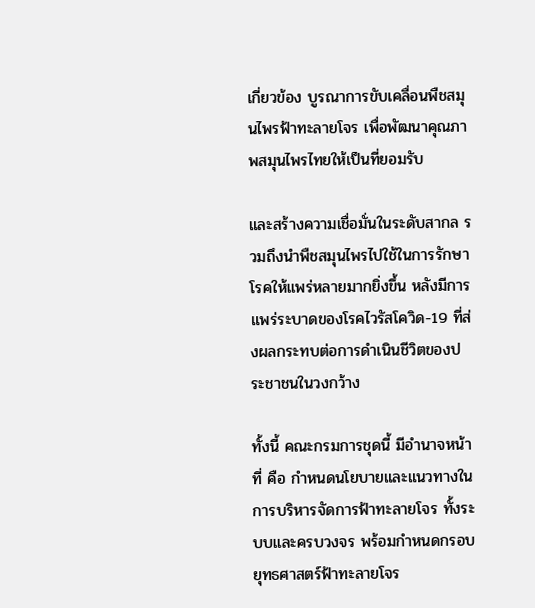เกี่ยวข้อง บูรณาการขับเคลื่อนพืชสมุนไพรฟ้าทะลายโจร เพื่อพัฒนาคุณภาพสมุนไพรไทยให้เป็นที่ยอมรับ

และสร้างความเชื่อมั่นในระดับสากล รวมถึงนำพืชสมุนไพรไปใช้ในการรักษาโรคให้แพร่หลายมากยิ่งขึ้น หลังมีการแพร่ระบาดของโรคไวรัสโควิด-19 ที่ส่งผลกระทบต่อการดำเนินชีวิตของประชาชนในวงกว้าง

ทั้งนี้ คณะกรมการชุดนี้ มีอำนาจหน้าที่ คือ กำหนดนโยบายและแนวทางในการบริหารจัดการฟ้าทะลายโจร ทั้งระบบและครบวงจร พร้อมกำหนดกรอบยุทธศาสตร์ฟ้าทะลายโจร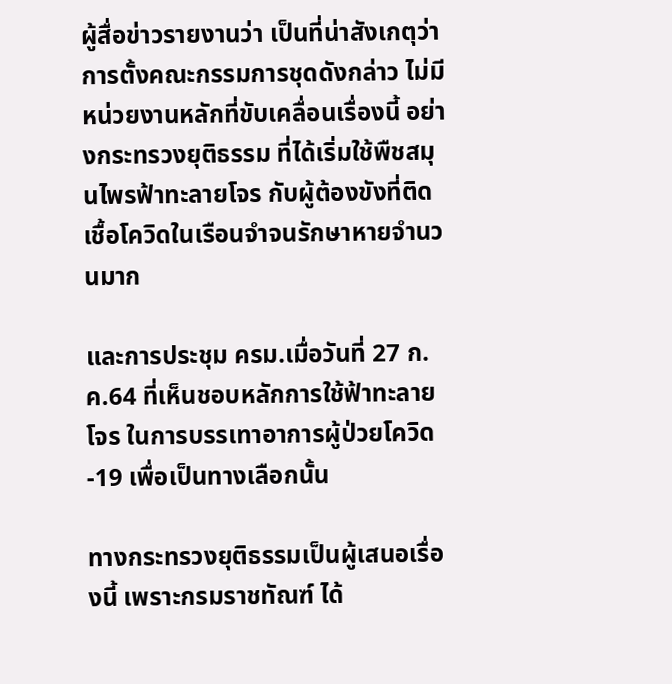ผู้สื่อข่าวรายงานว่า เป็นที่น่าสังเกตุว่า การตั้งคณะกรรมการชุดดังกล่าว ไม่มีหน่วยงานหลักที่ขับเคลื่อนเรื่องนี้ อย่างกระทรวงยุติธรรม ที่ได้เริ่มใช้พืชสมุนไพรฟ้าทะลายโจร กับผู้ต้องขังที่ติดเชื้อโควิดในเรือนจำจนรักษาหายจำนวนมาก

และการประชุม ครม.เมื่อวันที่ 27 ก.ค.64 ที่เห็นชอบหลักการใช้ฟ้าทะลายโจร ในการบรรเทาอาการผู้ป่วยโควิด-19 เพื่อเป็นทางเลือกนั้น

ทางกระทรวงยุติธรรมเป็นผู้เสนอเรื่องนี้ เพราะกรมราชทัณฑ์ ได้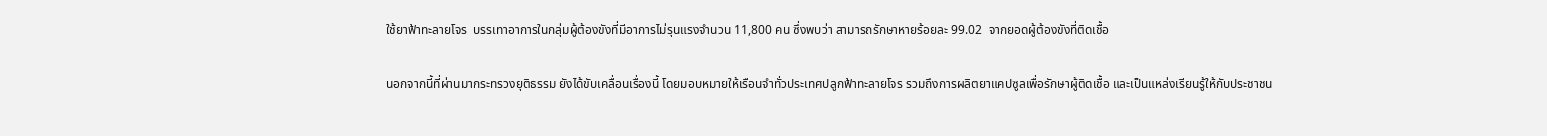ใช้ยาฟ้าทะลายโจร  บรรเทาอาการในกลุ่มผู้ต้องขังที่มีอาการไม่รุนแรงจำนวน 11,800 คน ซึ่งพบว่า สามารถรักษาหายร้อยละ 99.02  จากยอดผู้ต้องขังที่ติดเชื้อ

นอกจากนี้ที่ผ่านมากระทรวงยุติธรรม ยังได้ขับเคลื่อนเรื่องนี้ โดยมอบหมายให้เรือนจำทั่วประเทศปลูกฟ้าทะลายโจร รวมถึงการผลิตยาแคปซูลเพื่อรักษาผู้ติดเชื้อ และเป็นแหล่งเรียนรู้ให้กับประชาชน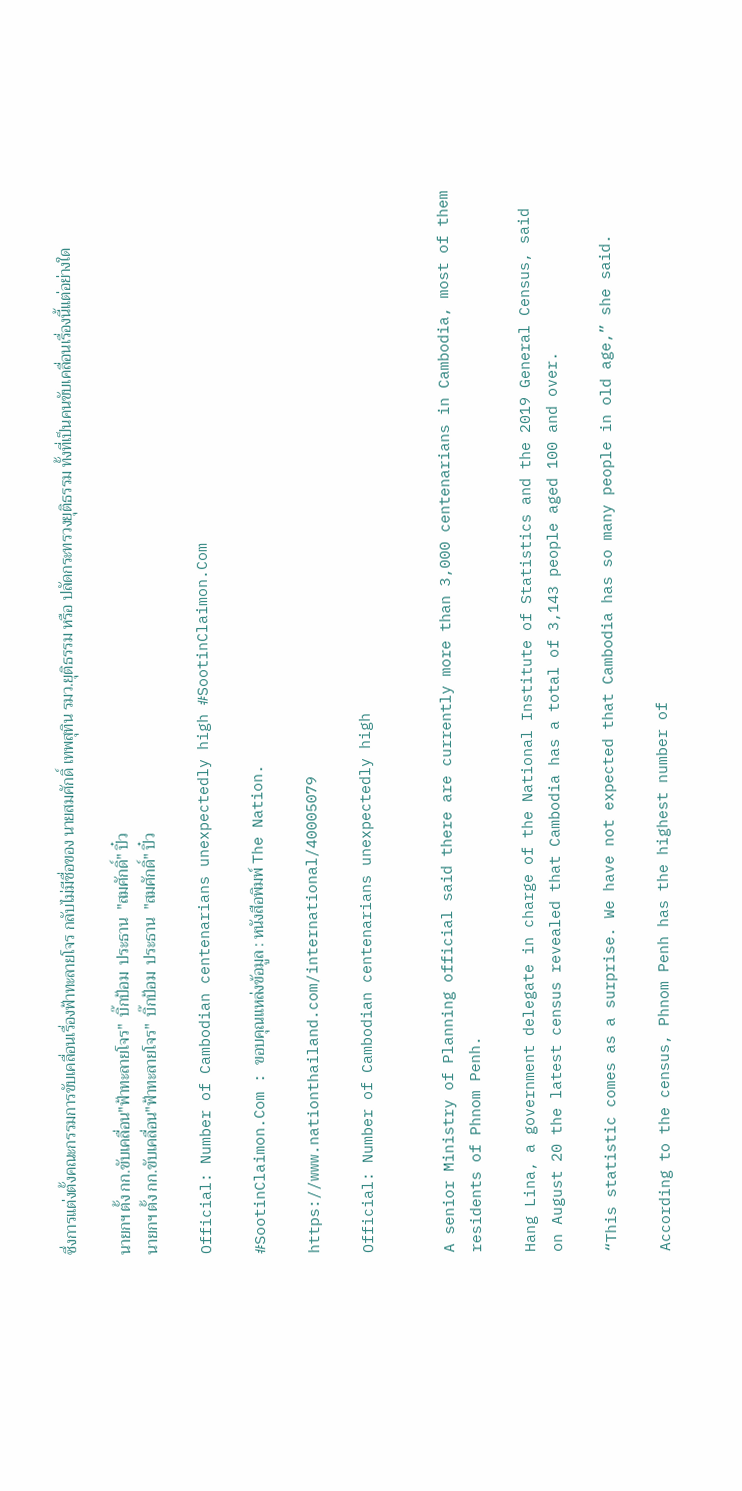ซึ่งการแต่งตั้งคณะกรรมการขับเคลื่อนเรื่องฟ้าทะลายโจร กลับไม่มีชื่อของ นายสมศักดิ์ เทพสุทิน รมว.ยุติธรรม หรือ ปลัดกระทรวงยุติธรรม ทั้งที่เป็นคนขับเคลื่อนเรื่องนี้แต่อย่างใด

นายกฯ ตั้ง กก.ขับเคลื่อน"ฟ้าทะลายโจร"  บิ๊กป้อม  ประธาน  "สมศักดิ์" ปิ๋ว
นายกฯ ตั้ง กก.ขับเคลื่อน"ฟ้าทะลายโจร"  บิ๊กป้อม  ประธาน  "สมศักดิ์" ปิ๋ว

Official: Number of Cambodian centenarians unexpectedly high #SootinClaimon.Com

#SootinClaimon.Com : ขอบคุณแหล่งข้อมูล : หนังสือพิมพ์ The Nation.

https://www.nationthailand.com/international/40005079

Official: Number of Cambodian centenarians unexpectedly high


A senior Ministry of Planning official said there are currently more than 3,000 centenarians in Cambodia, most of them residents of Phnom Penh.

Hang Lina, a government delegate in charge of the National Institute of Statistics and the 2019 General Census, said on August 20 the latest census revealed that Cambodia has a total of 3,143 people aged 100 and over.

“This statistic comes as a surprise. We have not expected that Cambodia has so many people in old age,” she said.

According to the census, Phnom Penh has the highest number of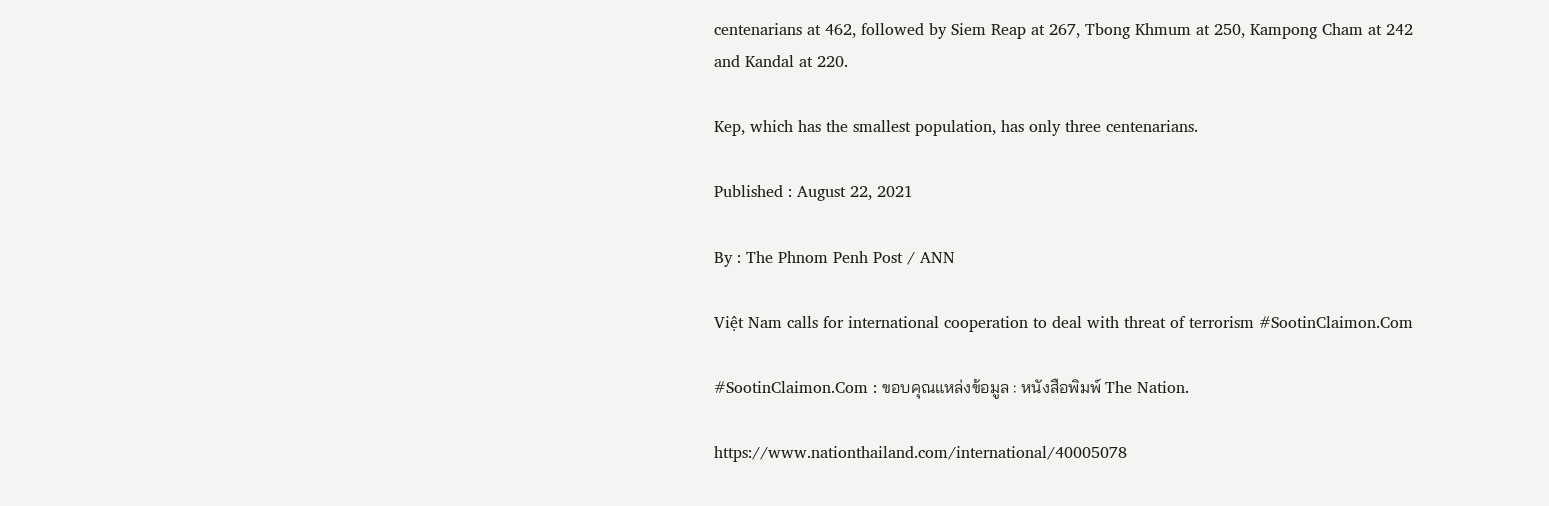centenarians at 462, followed by Siem Reap at 267, Tbong Khmum at 250, Kampong Cham at 242 and Kandal at 220.

Kep, which has the smallest population, has only three centenarians.

Published : August 22, 2021

By : The Phnom Penh Post / ANN

Việt Nam calls for international cooperation to deal with threat of terrorism #SootinClaimon.Com

#SootinClaimon.Com : ขอบคุณแหล่งข้อมูล : หนังสือพิมพ์ The Nation.

https://www.nationthailand.com/international/40005078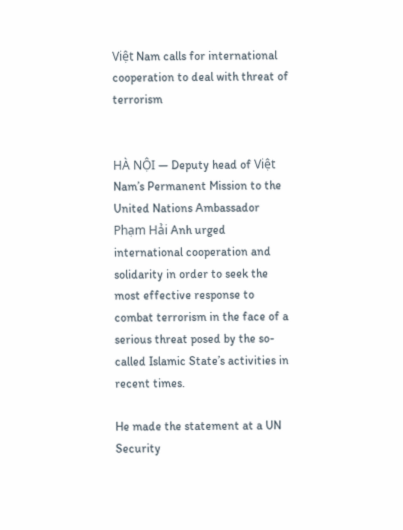Việt Nam calls for international cooperation to deal with threat of terrorism


HÀ NỘI — Deputy head of Việt Nam’s Permanent Mission to the United Nations Ambassador Phạm Hải Anh urged international cooperation and solidarity in order to seek the most effective response to combat terrorism in the face of a serious threat posed by the so-called Islamic State’s activities in recent times.

He made the statement at a UN Security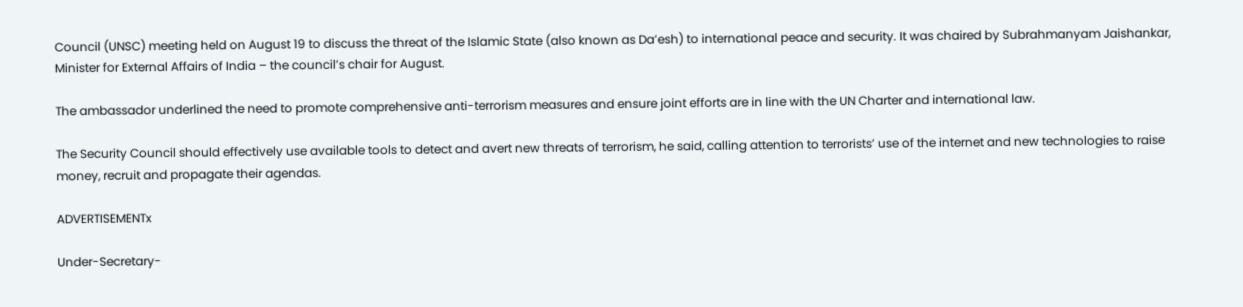Council (UNSC) meeting held on August 19 to discuss the threat of the Islamic State (also known as Da’esh) to international peace and security. It was chaired by Subrahmanyam Jaishankar, Minister for External Affairs of India – the council’s chair for August.

The ambassador underlined the need to promote comprehensive anti-terrorism measures and ensure joint efforts are in line with the UN Charter and international law.

The Security Council should effectively use available tools to detect and avert new threats of terrorism, he said, calling attention to terrorists’ use of the internet and new technologies to raise money, recruit and propagate their agendas.

ADVERTISEMENTx

Under-Secretary-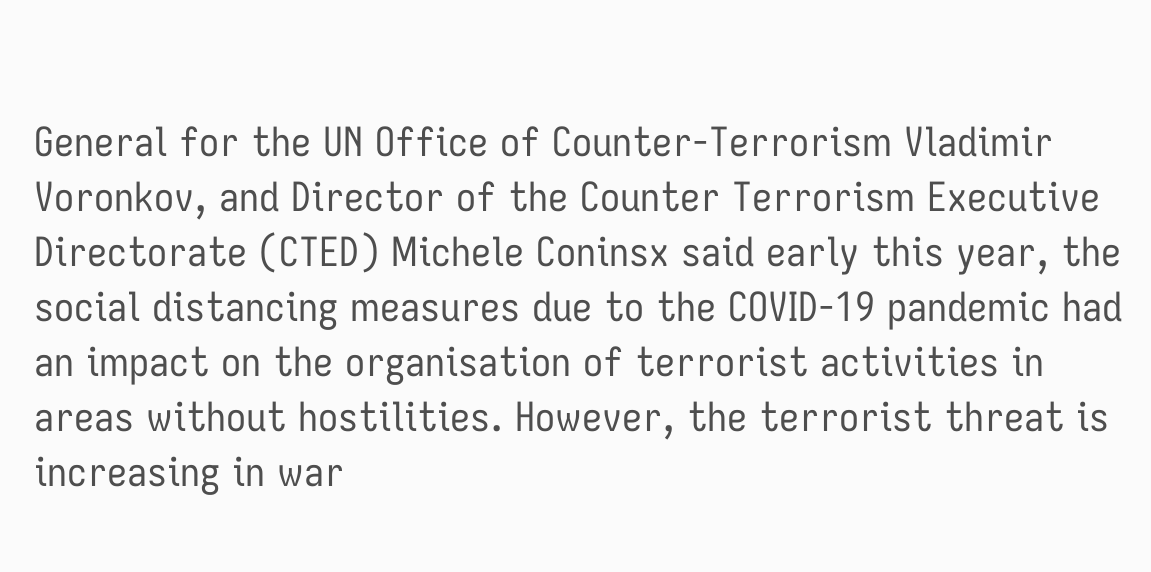General for the UN Office of Counter-Terrorism Vladimir Voronkov, and Director of the Counter Terrorism Executive Directorate (CTED) Michele Coninsx said early this year, the social distancing measures due to the COVID-19 pandemic had an impact on the organisation of terrorist activities in areas without hostilities. However, the terrorist threat is increasing in war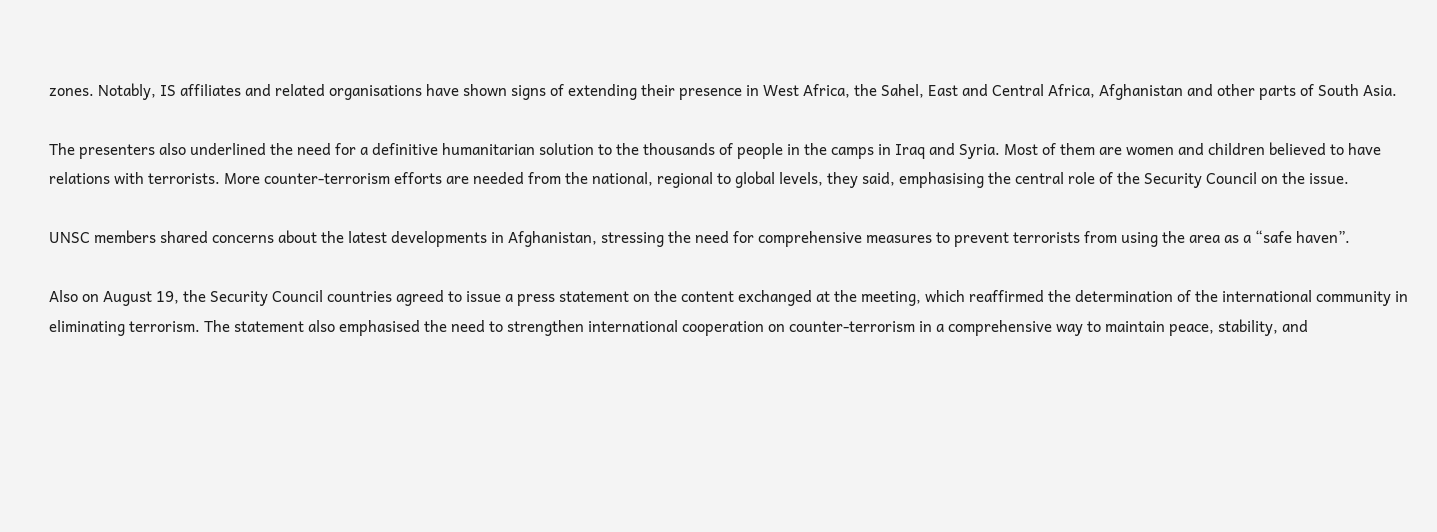zones. Notably, IS affiliates and related organisations have shown signs of extending their presence in West Africa, the Sahel, East and Central Africa, Afghanistan and other parts of South Asia.

The presenters also underlined the need for a definitive humanitarian solution to the thousands of people in the camps in Iraq and Syria. Most of them are women and children believed to have relations with terrorists. More counter-terrorism efforts are needed from the national, regional to global levels, they said, emphasising the central role of the Security Council on the issue.

UNSC members shared concerns about the latest developments in Afghanistan, stressing the need for comprehensive measures to prevent terrorists from using the area as a “safe haven”.

Also on August 19, the Security Council countries agreed to issue a press statement on the content exchanged at the meeting, which reaffirmed the determination of the international community in eliminating terrorism. The statement also emphasised the need to strengthen international cooperation on counter-terrorism in a comprehensive way to maintain peace, stability, and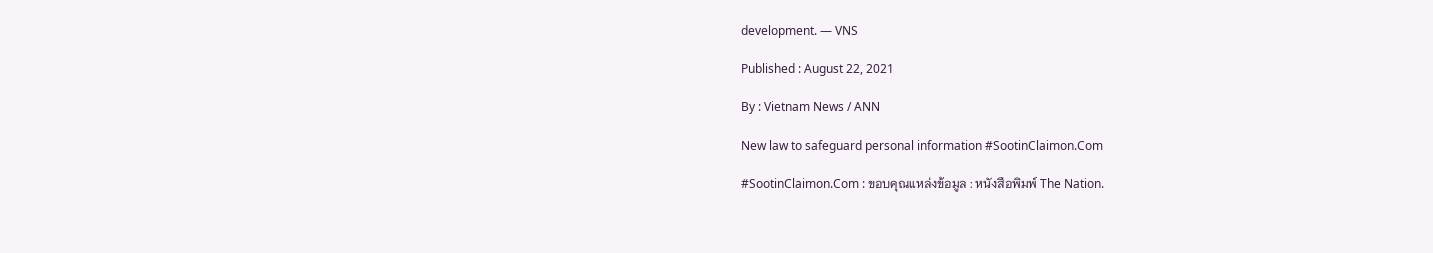development. — VNS

Published : August 22, 2021

By : Vietnam News / ANN

New law to safeguard personal information #SootinClaimon.Com

#SootinClaimon.Com : ขอบคุณแหล่งข้อมูล : หนังสือพิมพ์ The Nation.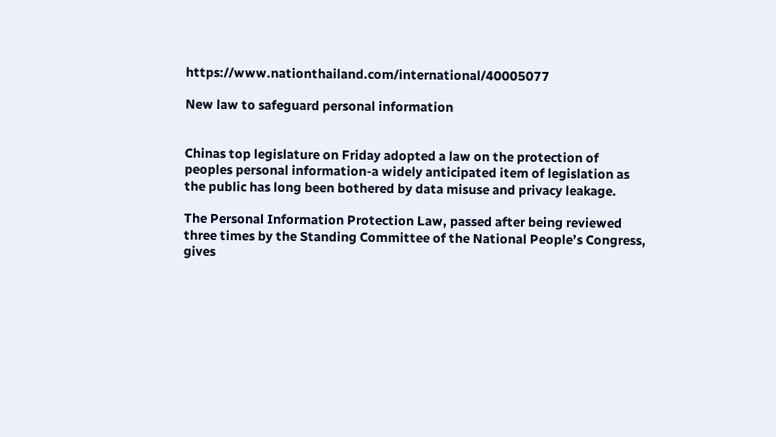https://www.nationthailand.com/international/40005077

New law to safeguard personal information


Chinas top legislature on Friday adopted a law on the protection of peoples personal information-a widely anticipated item of legislation as the public has long been bothered by data misuse and privacy leakage.

The Personal Information Protection Law, passed after being reviewed three times by the Standing Committee of the National People’s Congress, gives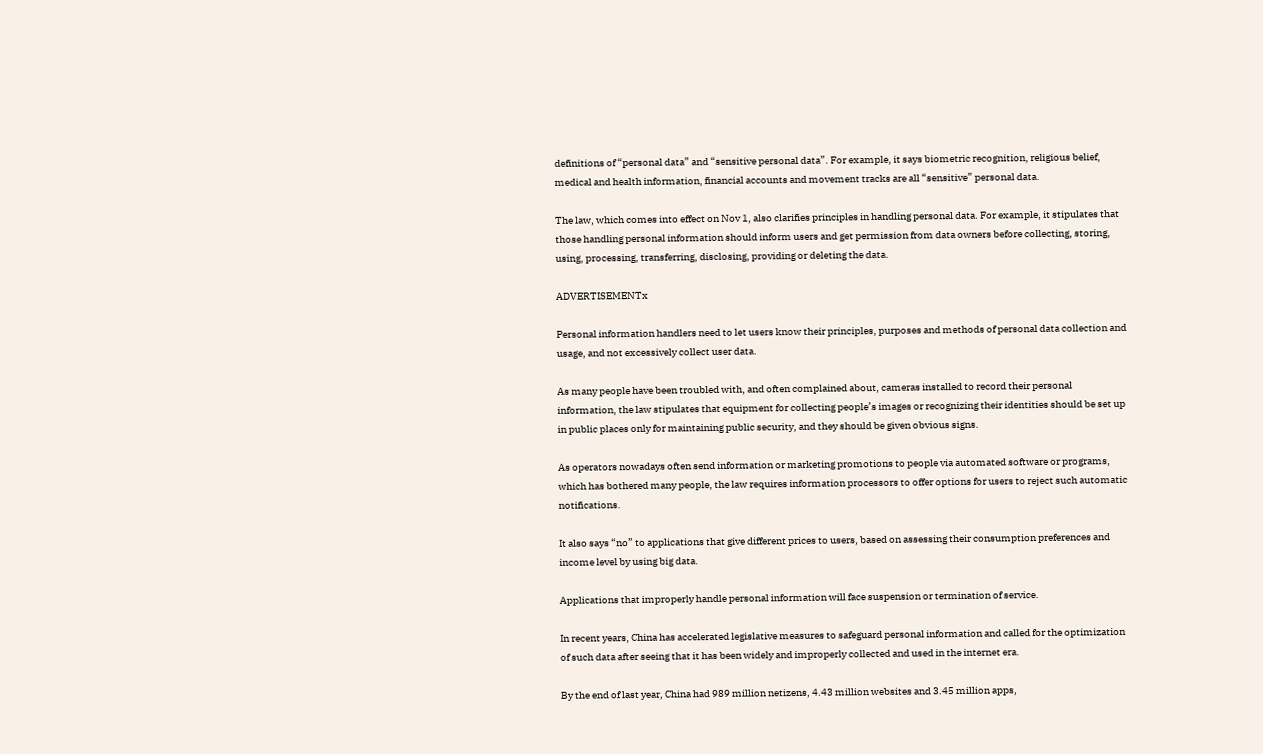definitions of “personal data” and “sensitive personal data”. For example, it says biometric recognition, religious belief, medical and health information, financial accounts and movement tracks are all “sensitive” personal data.

The law, which comes into effect on Nov 1, also clarifies principles in handling personal data. For example, it stipulates that those handling personal information should inform users and get permission from data owners before collecting, storing, using, processing, transferring, disclosing, providing or deleting the data.

ADVERTISEMENTx

Personal information handlers need to let users know their principles, purposes and methods of personal data collection and usage, and not excessively collect user data.

As many people have been troubled with, and often complained about, cameras installed to record their personal information, the law stipulates that equipment for collecting people’s images or recognizing their identities should be set up in public places only for maintaining public security, and they should be given obvious signs.

As operators nowadays often send information or marketing promotions to people via automated software or programs, which has bothered many people, the law requires information processors to offer options for users to reject such automatic notifications.

It also says “no” to applications that give different prices to users, based on assessing their consumption preferences and income level by using big data.

Applications that improperly handle personal information will face suspension or termination of service.

In recent years, China has accelerated legislative measures to safeguard personal information and called for the optimization of such data after seeing that it has been widely and improperly collected and used in the internet era.

By the end of last year, China had 989 million netizens, 4.43 million websites and 3.45 million apps,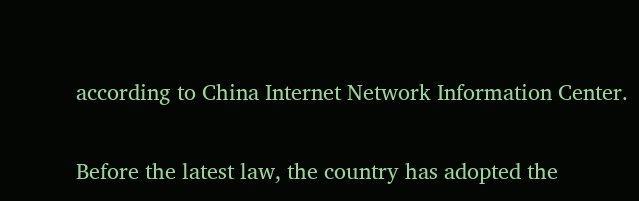according to China Internet Network Information Center.

Before the latest law, the country has adopted the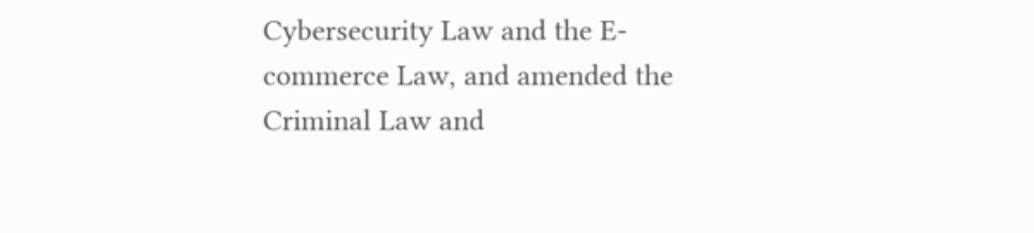Cybersecurity Law and the E-commerce Law, and amended the Criminal Law and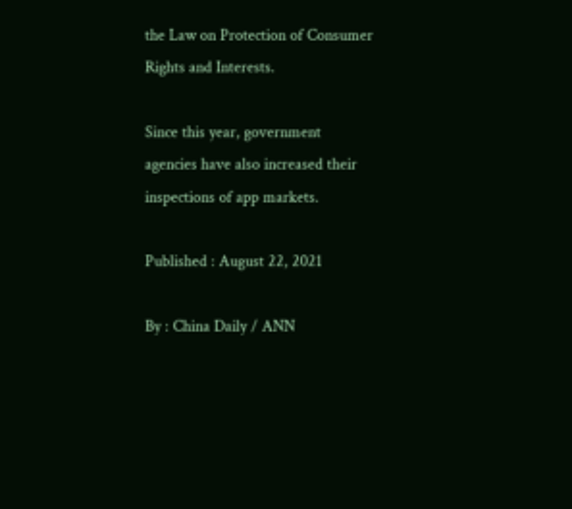the Law on Protection of Consumer Rights and Interests.

Since this year, government agencies have also increased their inspections of app markets.

Published : August 22, 2021

By : China Daily / ANN